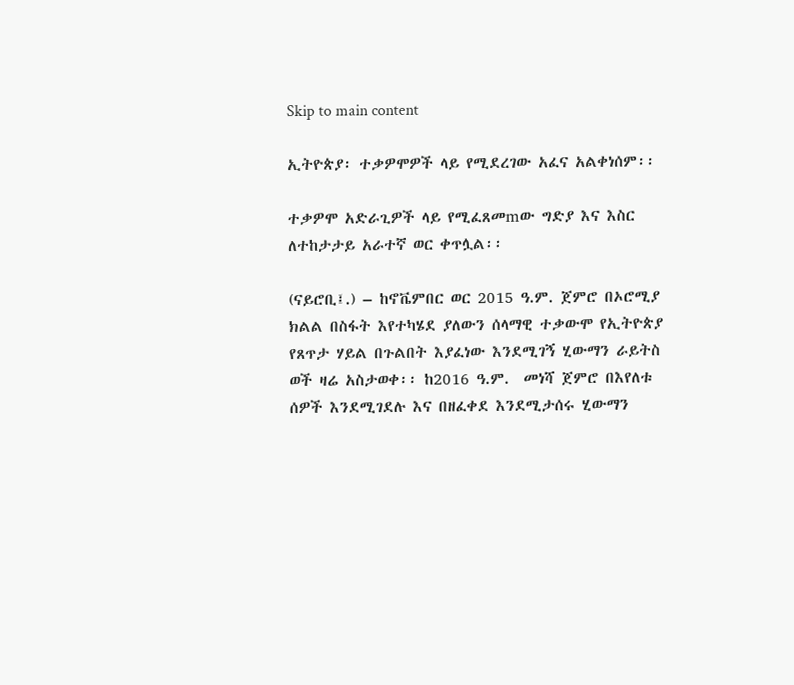Skip to main content

ኢትዮጵያ፡ ተቃዎሞዎች ላይ የሚደረገው አፈና አልቀነሰም፡፡

ተቃዎሞ አድራጊዎች ላይ የሚፈጸመmው ግድያ እና እስር ለተከታታይ አራተኛ ወር ቀጥሏል፡፡

(ናይሮቢ፤.) – ከኖቬምበር ወር 2015 ዓ.ም. ጀምሮ በኦሮሚያ ክልል በስፋት እየተካሄደ ያለውን ሰላማዊ ተቃውሞ የኢትዮጵያ የጸጥታ ሃይል በጉልበት እያፈነው እንደሚገኝ ሂውማን ራይትስ ወች ዛሬ አስታወቀ፡፡ ከ2016 ዓ.ም.  መነሻ ጀምሮ በእየለቱ ሰዎች እንደሚገደሉ እና በዘፈቀደ እንደሚታሰሩ ሂውማን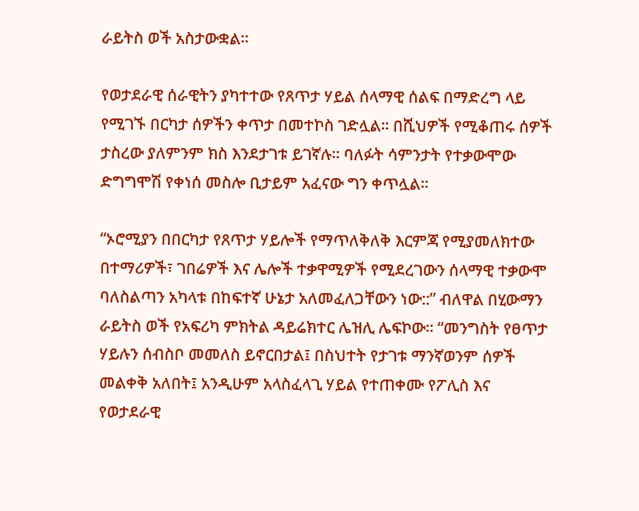ራይትስ ወች አስታውቋል፡፡

የወታደራዊ ሰራዊትን ያካተተው የጸጥታ ሃይል ሰላማዊ ሰልፍ በማድረግ ላይ የሚገኙ በርካታ ሰዎችን ቀጥታ በመተኮስ ገድሏል፡፡ በሺህዎች የሚቆጠሩ ሰዎች ታስረው ያለምንም ክስ እንደታገቱ ይገኛሉ፡፡ ባለፉት ሳምንታት የተቃውሞው ድግግሞሽ የቀነሰ መስሎ ቢታይም አፈናው ግን ቀጥሏል፡፡

“ኦሮሚያን በበርካታ የጸጥታ ሃይሎች የማጥለቅለቅ እርምጃ የሚያመለክተው በተማሪዎች፣ ገበሬዎች እና ሌሎች ተቃዋሚዎች የሚደረገውን ሰላማዊ ተቃውሞ ባለስልጣን አካላቱ በከፍተኛ ሁኔታ አለመፈለጋቸውን ነው::” ብለዋል በሂውማን ራይትስ ወች የአፍሪካ ምክትል ዳይሬክተር ሌዝሊ ሌፍኮው፡፡ “መንግስት የፀጥታ ሃይሉን ሰብስቦ መመለስ ይኖርበታል፤ በስህተት የታገቱ ማንኛወንም ሰዎች መልቀቅ አለበት፤ አንዲሁም አላስፈላጊ ሃይል የተጠቀሙ የፖሊስ እና የወታደራዊ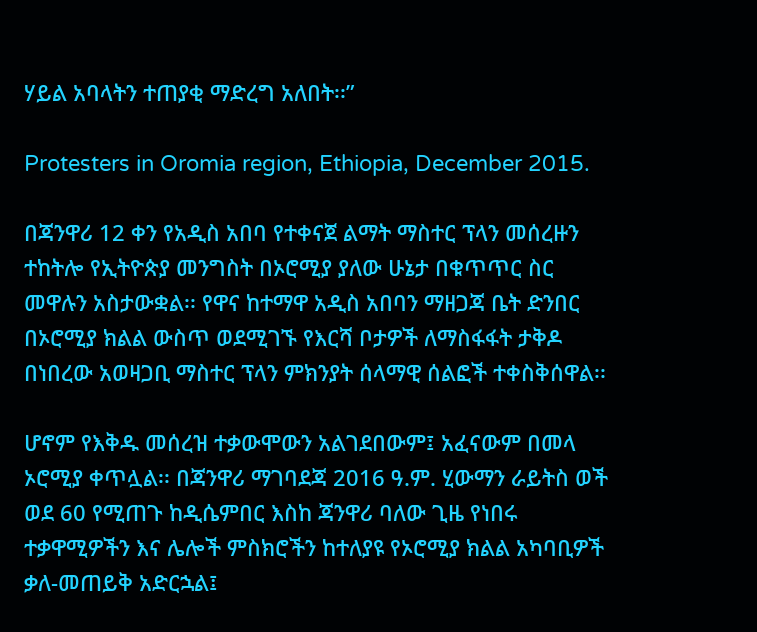ሃይል አባላትን ተጠያቂ ማድረግ አለበት፡፡”

Protesters in Oromia region, Ethiopia, December 2015.

በጃንዋሪ 12 ቀን የአዲስ አበባ የተቀናጀ ልማት ማስተር ፕላን መሰረዙን ተከትሎ የኢትዮጵያ መንግስት በኦሮሚያ ያለው ሁኔታ በቁጥጥር ስር መዋሉን አስታውቋል፡፡ የዋና ከተማዋ አዲስ አበባን ማዘጋጃ ቤት ድንበር በኦሮሚያ ክልል ውስጥ ወደሚገኙ የእርሻ ቦታዎች ለማስፋፋት ታቅዶ በነበረው አወዛጋቢ ማስተር ፕላን ምክንያት ሰላማዊ ሰልፎች ተቀስቅሰዋል፡፡

ሆኖም የእቅዱ መሰረዝ ተቃውሞውን አልገደበውም፤ አፈናውም በመላ ኦሮሚያ ቀጥሏል፡፡ በጃንዋሪ ማገባደጃ 2016 ዓ.ም. ሂውማን ራይትስ ወች ወደ 60 የሚጠጉ ከዲሴምበር እስከ ጃንዋሪ ባለው ጊዜ የነበሩ ተቃዋሚዎችን እና ሌሎች ምስክሮችን ከተለያዩ የኦሮሚያ ክልል አካባቢዎች ቃለ-መጠይቅ አድርኋል፤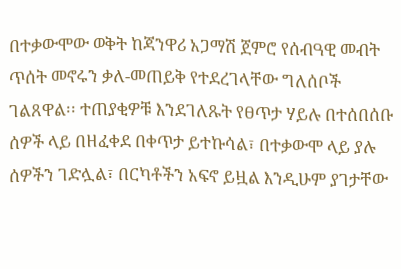በተቃውሞው ወቅት ከጃንዋሪ አጋማሽ ጀምሮ የሰብዓዊ መብት ጥሰት መኖሩን ቃለ-መጠይቅ የተደረገላቸው ግለሰቦች ገልጸዋል፡፡ ተጠያቂዎቹ እንደገለጹት የፀጥታ ሃይሉ በተሰበሰቡ ሰዎች ላይ በዘፈቀደ በቀጥታ ይተኩሳል፣ በተቃውሞ ላይ ያሉ ሰዎችን ገድሏል፣ በርካቶችን አፍኖ ይዟል እንዲሁም ያገታቸው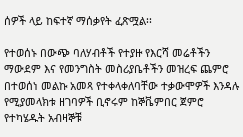ሰዎች ላይ ከፍተኛ ማሰቃየት ፈጽሟል፡፡

የተወሰኑ በውጭ ባለሃብቶች የተያዙ የእርሻ መሬቶችን ማውደም እና የመንግስት መስሪያቤቶችን መዝረፍ ጨምሮ በተወሰነ መልኩ አመጻ የተቀላቀለባቸው ተቃውሞዎች እንዳሉ የሚያመላክቱ ዘገባዎች ቢኖሩም ከኞቬምበር ጀምሮ የተካሄዱት አብዛኞቹ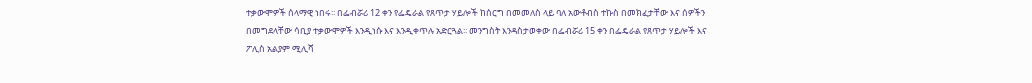ተቃውሞዎች ሰላማዊ ነበሩ፡፡ በፌብሯሪ 12 ቀን የፌዴራል የጸጥታ ሃይሎች ከሰርግ በመመለስ ላይ ባለ አውቶብስ ተኩስ በመክፈታቸው እና ሰዎችን በመግደላቸው ሳቢያ ተቃውሞዎች እንዲነሱ እና እንዲቀጥሉ አድርጓል፡፡ መንግስት እንዳስታወቀው በፌብሯሪ 15 ቀን በፌዴራል የጸጥታ ሃይሎች እና ፖሊስ አልያም ሚሊሻ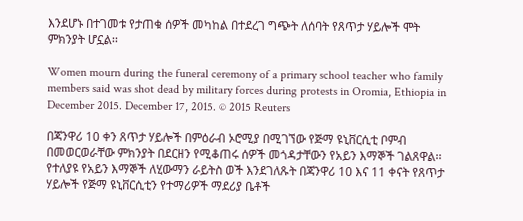እንደሆኑ በተገመቱ የታጠቁ ሰዎች መካከል በተደረገ ግጭት ለሰባት የጸጥታ ሃይሎች ሞት ምክንያት ሆኗል፡፡

Women mourn during the funeral ceremony of a primary school teacher who family members said was shot dead by military forces during protests in Oromia, Ethiopia in December 2015. December 17, 2015. © 2015 Reuters

በጃንዋሪ 10 ቀን ጸጥታ ሃይሎች በምዕራብ ኦሮሚያ በሚገኘው የጅማ ዩኒቨርሲቲ ቦምብ በመወርወራቸው ምክንያት በደርዘን የሚቆጠሩ ሰዎች መጎዳታቸውን የአይን እማኞች ገልጸዋል፡፡ የተለያዩ የአይን እማኞች ለሂውማን ራይትስ ወች እንደገለጹት በጃንዋሪ 10 እና 11 ቀናት የጸጥታ ሃይሎች የጅማ ዩኒቨርሲቲን የተማሪዎች ማደሪያ ቤቶች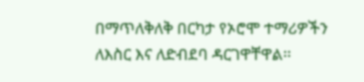በማጥለቅለቅ በርካታ የኦሮሞ ተማሪዎችን ለእስር እና ለድብደባ ዳርገዋቸዋል፡፡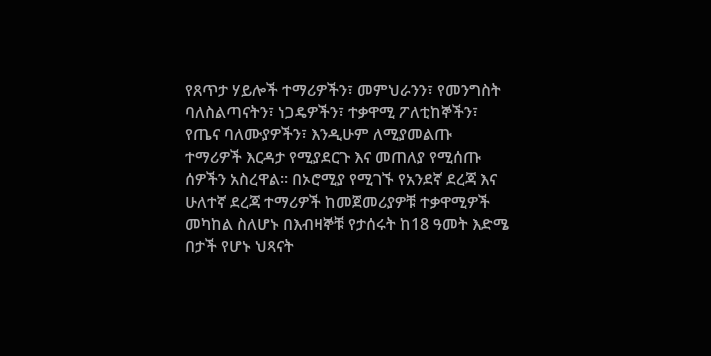የጸጥታ ሃይሎች ተማሪዎችን፣ መምህራንን፣ የመንግስት ባለስልጣናትን፣ ነጋዴዎችን፣ ተቃዋሚ ፖለቲከኞችን፣ የጤና ባለሙያዎችን፣ እንዲሁም ለሚያመልጡ ተማሪዎች እርዳታ የሚያደርጉ እና መጠለያ የሚሰጡ ሰዎችን አስረዋል፡፡ በኦሮሚያ የሚገኙ የአንደኛ ደረጃ እና ሁለተኛ ደረጃ ተማሪዎች ከመጀመሪያዎቹ ተቃዋሚዎች መካከል ስለሆኑ በእብዛኞቹ የታሰሩት ከ18 ዓመት እድሜ በታች የሆኑ ህጻናት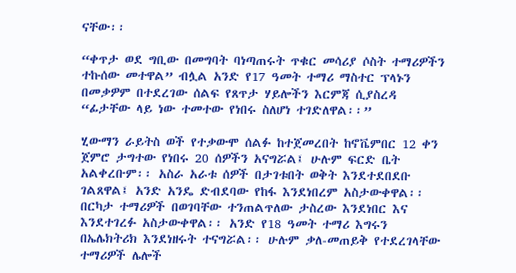ናቸው፡፡

“ቀጥታ ወደ ግቢው በመግባት ባነጣጠሩት ጥቁር መሳሪያ ሶስት ተማሪዎችን ተኩሰው መተዋል” ብሏል አንድ የ17 ዓመት ተማሪ ማስተር ፕላኑን በመቃዎም በተደረገው ሰልፍ የጸጥታ ሃይሎችን እርምጃ ሲያስረዳ “ፊታቸው ላይ ነው ተመተው የነበሩ ስለሆነ ተገድለዋል፡፡”

ሂውማን ራይትስ ወች የተቃውሞ ሰልፉ ከተጀመረበት ከኖቬምበር 12 ቀን ጀምሮ ታግተው የነበሩ 20 ሰዎችን አናግሯል፤ ሁሉም ፍርድ ቤት አልቀረቡም፡፡ አስራ አራቱ ሰዎች በታገቱበት ወቅት እንደተደበደቡ ገልጸዋል፤ አንድ አንዴ ድብደባው የከፋ እንደነበረም አስታውቀዋል፡፡ በርካታ ተማሪዎች በወገባቸው ተንጠልጥለው ታስረው እንደነበር እና እንደተገረፉ አስታውቀዋል፡፡ አንድ የ18 ዓመት ተማሪ እግሩን በኤሌክትሪክ እንደነዘሩት ተናግሯል፡፡ ሁሉም ቃለ-መጠይቅ የተደረገላቸው ተማሪዎች ሌሎች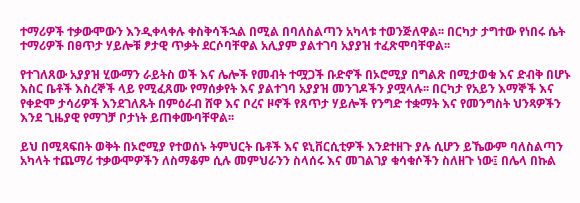ተማሪዎች ተቃውሞውን እንዲቀላቀሉ ቀስቅሳችኋል በሚል በባለስልጣን አካላቱ ተወንጅለዋል፡፡ በርካታ ታግተው የነበሩ ሴት ተማሪዎች በፀጥታ ሃይሎቹ ፆታዊ ጥቃት ደርሶባቸዋል አሊያም ያልተገባ አያያዝ ተፈጽሞባቸዋል፡፡

የተገለጸው አያያዝ ሂውማን ራይትስ ወች እና ሌሎች የመብት ተሟጋች ቡድኖች በኦሮሚያ በግልጽ በሚታወቁ እና ድብቅ በሆኑ እስር ቤቶች እስረኞች ላይ የሚፈጸሙ የማሰቃየት እና ያልተገባ አያያዝ መንገዶችን ያሟላሉ፡፡ በርካታ የአይን እማኞች እና የቀድሞ ታሳሪዎች እንደገለጹት በምዕራብ ሸዋ እና ቦረና ዞኖች የጸጥታ ሃይሎች የንግድ ተቋማት እና የመንግስት ህንጻዎችን እንደ ጊዜያዊ የማገቻ ቦታነት ይጠቀሙባቸዋል፡፡

ይህ በሚጻፍበት ወቅት በኦሮሚያ የተወሰኑ ትምህርት ቤቶች እና ዩኒቨርሲቲዎች እንደተዘጉ ያሉ ሲሆን ይኼውም ባለስልጣን አካላት ተጨማሪ ተቃውሞዎችን ለስማቆም ሲሉ መምህራንን ስላሰሩ እና መገልገያ ቁሳቁሶችን ስለዘጉ ነው፤ በሌላ በኩል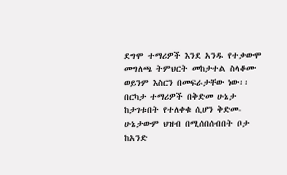ደግሞ ተማሪዎች እንደ አንዱ የተቃውሞ መግለጫ ትምህርት መከታተል ስላቆሙ ወይንም እስርን በመፍራታቸው ነው፡፡ በርካታ ተማሪዎች በቅድመ ሁኔታ ከታገቱበት የተለቀቁ ሲሆን ቅድመ-ሁኔታውም ህዝብ በሚሰበሰብበት ቦታ ከአንድ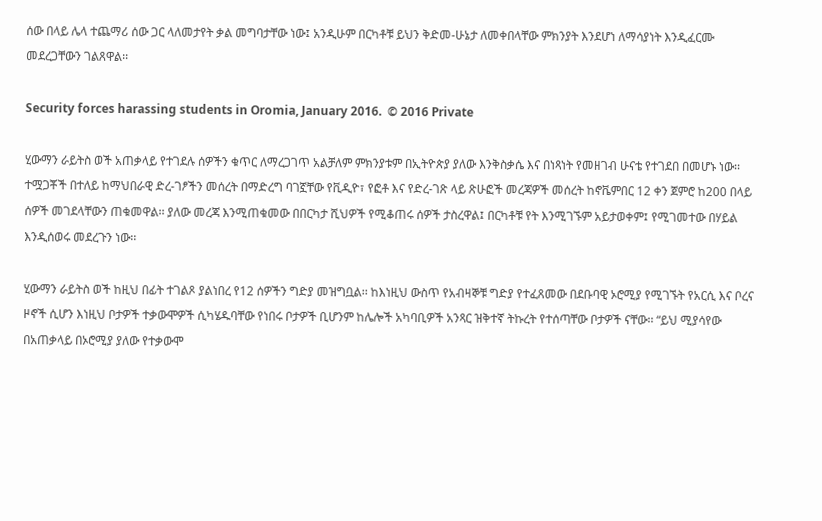ሰው በላይ ሌላ ተጨማሪ ሰው ጋር ላለመታየት ቃል መግባታቸው ነው፤ አንዲሁም በርካቶቹ ይህን ቅድመ-ሁኔታ ለመቀበላቸው ምክንያት እንደሆነ ለማሳያነት እንዲፈርሙ መደረጋቸውን ገልጸዋል፡፡

Security forces harassing students in Oromia, January 2016.  © 2016 Private

ሂውማን ራይትስ ወች አጠቃላይ የተገደሉ ሰዎችን ቁጥር ለማረጋገጥ አልቻለም ምክንያቱም በኢትዮጵያ ያለው እንቅስቃሴ እና በነጻነት የመዘገብ ሁናቴ የተገደበ በመሆኑ ነው፡፡ ተሟጋቾች በተለይ ከማህበራዊ ድረ-ገፆችን መሰረት በማድረግ ባገኟቸው የቪዲዮ፣ የፎቶ እና የድረ-ገጽ ላይ ጽሁፎች መረጃዎች መሰረት ከኖቬምበር 12 ቀን ጀምሮ ከ200 በላይ ሰዎች መገደላቸውን ጠቁመዋል፡፡ ያለው መረጃ እንሚጠቁመው በበርካታ ሺህዎች የሚቆጠሩ ሰዎች ታስረዋል፤ በርካቶቹ የት እንሚገኙም አይታወቀም፤ የሚገመተው በሃይል እንዲሰወሩ መደረጉን ነው፡፡

ሂውማን ራይትስ ወች ከዚህ በፊት ተገልጾ ያልነበረ የ12 ሰዎችን ግድያ መዝግቧል፡፡ ከእነዚህ ውስጥ የአብዛኞቹ ግድያ የተፈጸመው በደቡባዊ ኦሮሚያ የሚገኙት የአርሲ እና ቦረና ዞኖች ሲሆን እነዚህ ቦታዎች ተቃውሞዎች ሲካሄዱባቸው የነበሩ ቦታዎች ቢሆንም ከሌሎች አካባቢዎች አንጻር ዝቅተኛ ትኩረት የተሰጣቸው ቦታዎች ናቸው፡፡ “ይህ ሚያሳየው በአጠቃላይ በኦሮሚያ ያለው የተቃውሞ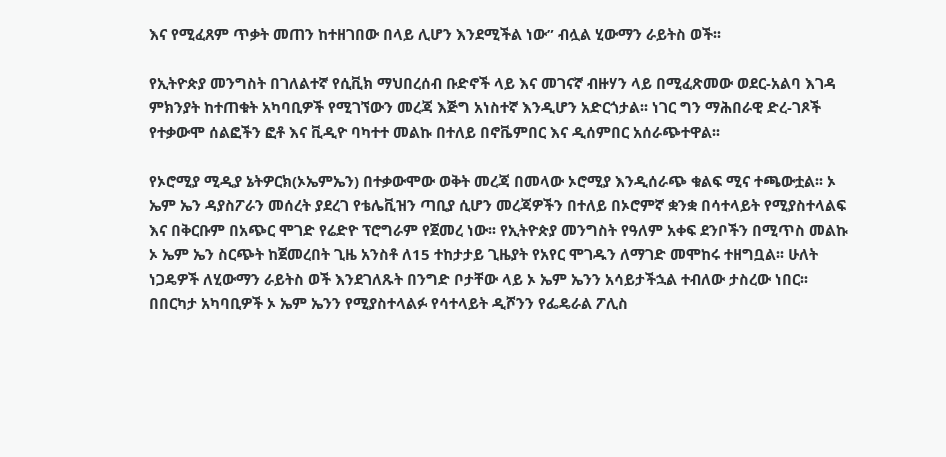እና የሚፈጸም ጥቃት መጠን ከተዘገበው በላይ ሊሆን እንደሚችል ነው” ብሏል ሂውማን ራይትስ ወች፡፡

የኢትዮጵያ መንግስት በገለልተኛ የሲቪክ ማህበረሰብ ቡድኖች ላይ እና መገናኛ ብዙሃን ላይ በሚፈጽመው ወደር-አልባ እገዳ ምክንያት ከተጠቁት አካባቢዎች የሚገኘውን መረጃ እጅግ አነስተኛ እንዲሆን አድርጎታል፡፡ ነገር ግን ማሕበራዊ ድረ-ገጾች የተቃውሞ ሰልፎችን ፎቶ እና ቪዲዮ ባካተተ መልኩ በተለይ በኖቬምበር እና ዲሰምበር አሰራጭተዋል፡፡

የኦሮሚያ ሚዲያ ኔትዎርክ(ኦኤምኤን) በተቃውሞው ወቅት መረጃ በመላው ኦሮሚያ እንዲሰራጭ ቁልፍ ሚና ተጫውቷል፡፡ ኦ ኤም ኤን ዳያስፖራን መሰረት ያደረገ የቴሌቪዝን ጣቢያ ሲሆን መረጃዎችን በተለይ በኦሮምኛ ቋንቋ በሳተላይት የሚያስተላልፍ እና በቅርቡም በአጭር ሞገድ የሬድዮ ፕሮግራም የጀመረ ነው፡፡ የኢትዮጵያ መንግስት የዓለም አቀፍ ደንቦችን በሚጥስ መልኩ ኦ ኤም ኤን ስርጭት ከጀመረበት ጊዜ አንስቶ ለ15 ተከታታይ ጊዜያት የአየር ሞገዱን ለማገድ መሞከሩ ተዘግቧል፡፡ ሁለት ነጋዴዎች ለሂውማን ራይትስ ወች እንደገለጹት በንግድ ቦታቸው ላይ ኦ ኤም ኤንን አሳይታችኋል ተብለው ታስረው ነበር፡፡ በበርካታ አካባቢዎች ኦ ኤም ኤንን የሚያስተላልፉ የሳተላይት ዲሾንን የፌዴራል ፖሊስ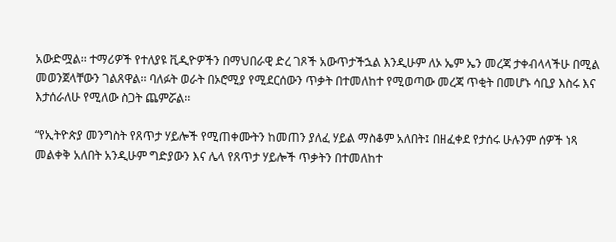አውድሟል፡፡ ተማሪዎች የተለያዩ ቪዲዮዎችን በማህበራዊ ድረ ገጾች አውጥታችኋል እንዲሁም ለኦ ኤም ኤን መረጃ ታቀብላላችሁ በሚል መወንጀላቸውን ገልጸዋል፡፡ ባለፉት ወራት በኦሮሚያ የሚደርሰውን ጥቃት በተመለከተ የሚወጣው መረጃ ጥቂት በመሆኑ ሳቢያ እስሩ እና እታሰራለሁ የሚለው ስጋት ጨምሯል፡፡

“የኢትዮጵያ መንግስት የጸጥታ ሃይሎች የሚጠቀሙትን ከመጠን ያለፈ ሃይል ማስቆም አለበት፤ በዘፈቀደ የታሰሩ ሁሉንም ሰዎች ነጻ መልቀቅ አለበት አንዲሁም ግድያውን እና ሌላ የጸጥታ ሃይሎች ጥቃትን በተመለከተ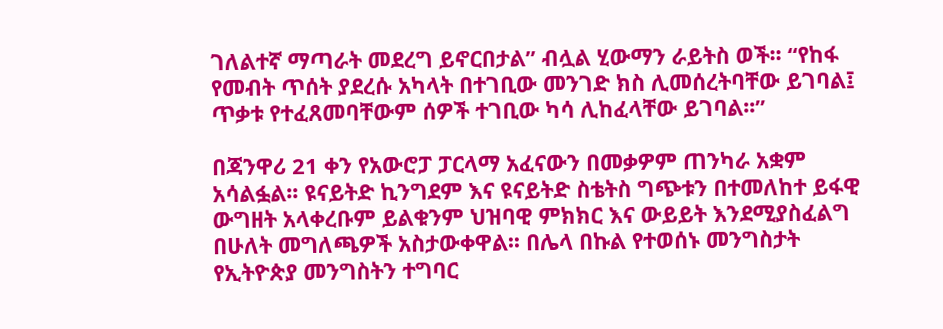ገለልተኛ ማጣራት መደረግ ይኖርበታል” ብሏል ሂውማን ራይትስ ወች፡፡ “የከፋ የመብት ጥሰት ያደረሱ አካላት በተገቢው መንገድ ክስ ሊመሰረትባቸው ይገባል፤ ጥቃቱ የተፈጸመባቸውም ሰዎች ተገቢው ካሳ ሊከፈላቸው ይገባል፡፡”

በጃንዋሪ 21 ቀን የአውሮፓ ፓርላማ አፈናውን በመቃዎም ጠንካራ አቋም አሳልፏል፡፡ ዩናይትድ ኪንግደም እና ዩናይትድ ስቴትስ ግጭቱን በተመለከተ ይፋዊ ውግዘት አላቀረቡም ይልቁንም ህዝባዊ ምክክር እና ውይይት እንደሚያስፈልግ በሁለት መግለጫዎች አስታውቀዋል፡፡ በሌላ በኩል የተወሰኑ መንግስታት የኢትዮጵያ መንግስትን ተግባር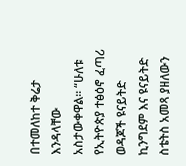በተመለከተ ቅሬታ እንዳላቸው አስታውቀዋል፡፡ “ሁለቱ የኢትዮጵያ ተፅዕኖ ፈጣሪ ወዳጆች ዩናይትድ ኪንግደም እና ዩናይትድ ስቴትስ አመጻ ያዘለውን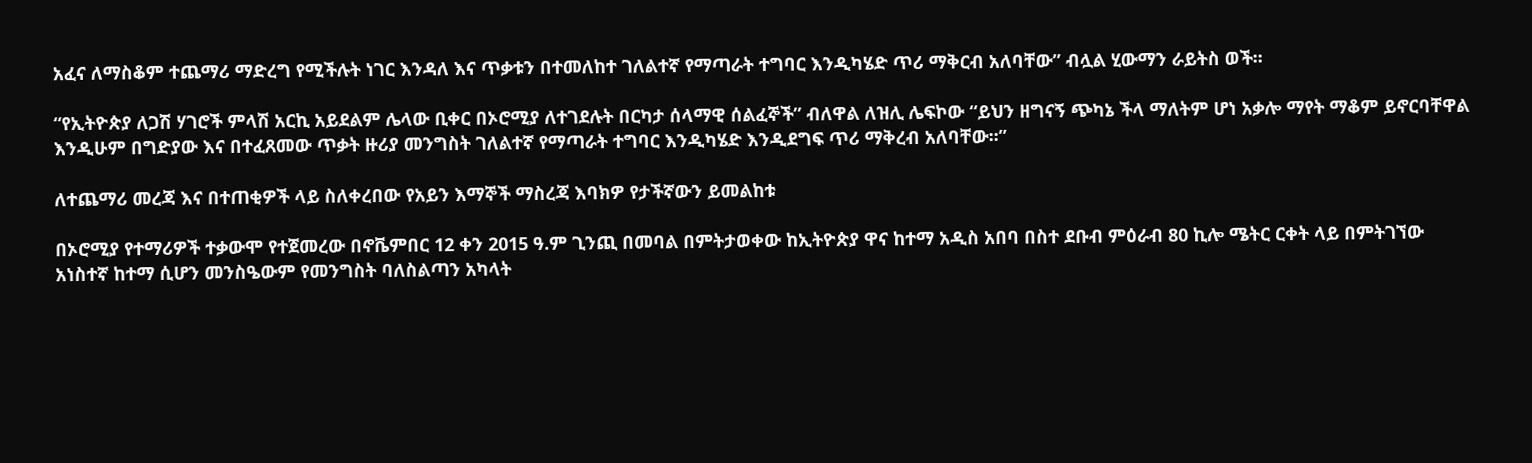አፈና ለማስቆም ተጨማሪ ማድረግ የሚችሉት ነገር እንዳለ እና ጥቃቱን በተመለከተ ገለልተኛ የማጣራት ተግባር እንዲካሄድ ጥሪ ማቅርብ አለባቸው” ብሏል ሂውማን ራይትስ ወች፡፡

“የኢትዮጵያ ለጋሽ ሃገሮች ምላሽ አርኪ አይደልም ሌላው ቢቀር በኦሮሚያ ለተገደሉት በርካታ ሰላማዊ ሰልፈኞች” ብለዋል ለዝሊ ሌፍኮው “ይህን ዘግናኝ ጭካኔ ችላ ማለትም ሆነ አቃሎ ማየት ማቆም ይኖርባቸዋል እንዲሁም በግድያው እና በተፈጸመው ጥቃት ዙሪያ መንግስት ገለልተኛ የማጣራት ተግባር እንዲካሄድ እንዲደግፍ ጥሪ ማቅረብ አለባቸው፡፡”

ለተጨማሪ መረጃ እና በተጠቂዎች ላይ ስለቀረበው የአይን እማኞች ማስረጃ እባክዎ የታችኛውን ይመልከቱ

በኦሮሚያ የተማሪዎች ተቃውሞ የተጀመረው በኖቬምበር 12 ቀን 2015 ዓ.ም ጊንጪ በመባል በምትታወቀው ከኢትዮጵያ ዋና ከተማ አዲስ አበባ በስተ ደቡብ ምዕራብ 80 ኪሎ ሜትር ርቀት ላይ በምትገኘው አነስተኛ ከተማ ሲሆን መንስዔውም የመንግስት ባለስልጣን አካላት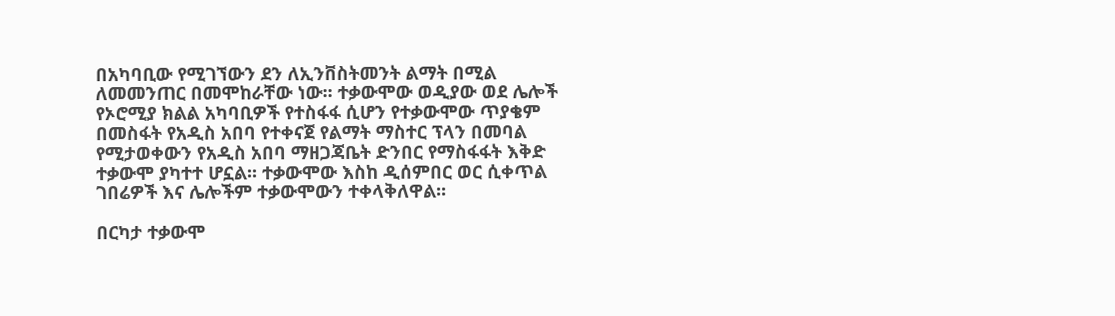በአካባቢው የሚገኘውን ደን ለኢንቨስትመንት ልማት በሚል ለመመንጠር በመሞከራቸው ነው፡፡ ተቃውሞው ወዲያው ወደ ሌሎች የኦሮሚያ ክልል አካባቢዎች የተስፋፋ ሲሆን የተቃውሞው ጥያቄም በመስፋት የአዲስ አበባ የተቀናጀ የልማት ማስተር ፕላን በመባል የሚታወቀውን የአዲስ አበባ ማዘጋጃቤት ድንበር የማስፋፋት እቅድ ተቃውሞ ያካተተ ሆኗል፡፡ ተቃውሞው እስከ ዲሰምበር ወር ሲቀጥል ገበሬዎች እና ሌሎችም ተቃውሞውን ተቀላቅለዋል፡፡

በርካታ ተቃውሞ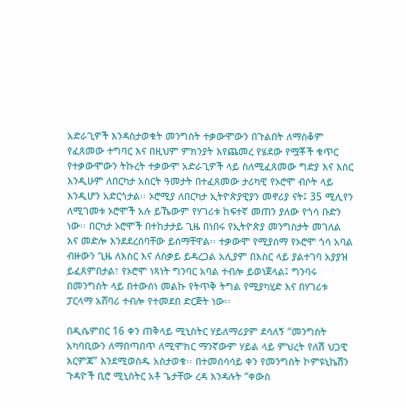አድራጊዎች እንዳስታወቁት መንግስት ተቃውሞውን በጉልበት ለማስቆም የፈጸመው ተግባር እና በዚህም ምክንያት እየጨመረ የሄደው የሟቾች ቁጥር የተቃውሞውን ትኩረት ተቃውሞ አድራጊዎች ላይ ስለሚፈጸመው ግድያ እና እስር እንዲሁም ለበርካታ አስርት ዓመታት በተፈጸመው ታሪካዊ የኦሮሞ ብሶት ላይ እንዲሆን አድርጎታል፡፡ ኦሮሚያ ለበርካታ ኢትዮጵያዊያን መኖሪያ ናት፤ 35 ሚሊየን ለሚገመቱ ኦሮሞች አሉ ይኼውም የሃገሪቱ ከፍተኛ መጠን ያለው የጎሳ ቡድን ነው፡፡ በርካታ ኦሮሞች በተከታታይ ጊዜ በነበሩ የኢትዮጵያ መንግስታት መገለል እና መድሎ እንደደረሰባቸው ይሰማቸዋል፡፡ ተቃውሞ የሚያሰማ የኦሮሞ ጎሳ አባል ብዙውን ጊዜ ለእስር እና ለስቃይ ይዳረጋል አሊያም በእስር ላይ ያልተገባ አያያዝ ይፈጸምበታል፣ የኦሮሞ ነጻነት ግንባር አባል ተብሎ ይወነጀላል፤ ግንባሩ በመንግስት ላይ በተውሰነ መልኩ የትጥቅ ትግል የሚያካሂድ እና በሃገሪቱ ፓርላማ አሸባሪ ተብሎ የተመደበ ድርጅት ነው፡፡

በዲሴምበር 16 ቀን ጠቅላይ ሚኒስትር ሃይለማሪያም ደሳለኝ “መንግስት አካባቢውን ለማበጣበጥ ለሚሞክር ማንኛውም ሃይል ላይ ምህረት የለሽ ህጋዊ እርምጃ” እንደሚወስዱ አስታወቁ፡፡ በተመሰሳሳይ ቀን የመንግስት ኮምዩኒኬሽን ጉዳዮች ቢሮ ሚኒስትር አቶ ጌታቸው ረዳ እንዳሉት “ቀውስ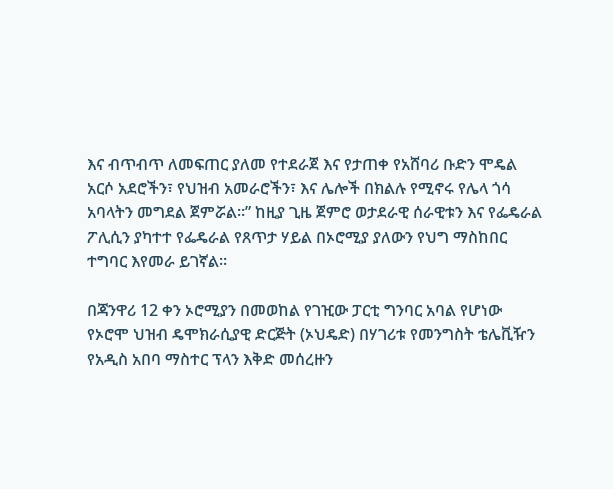እና ብጥብጥ ለመፍጠር ያለመ የተደራጀ እና የታጠቀ የአሸባሪ ቡድን ሞዴል አርሶ አደሮችን፣ የህዝብ አመራሮችን፣ እና ሌሎች በክልሉ የሚኖሩ የሌላ ጎሳ አባላትን መግደል ጀምሯል፡፡” ከዚያ ጊዜ ጀምሮ ወታደራዊ ሰራዊቱን እና የፌዴራል ፖሊሲን ያካተተ የፌዴራል የጸጥታ ሃይል በኦሮሚያ ያለውን የህግ ማስከበር ተግባር እየመራ ይገኛል፡፡

በጃንዋሪ 12 ቀን ኦሮሚያን በመወከል የገዢው ፓርቲ ግንባር አባል የሆነው የኦሮሞ ህዝብ ዴሞክራሲያዊ ድርጅት (ኦህዴድ) በሃገሪቱ የመንግስት ቴሌቪዥን የአዲስ አበባ ማስተር ፕላን እቅድ መሰረዙን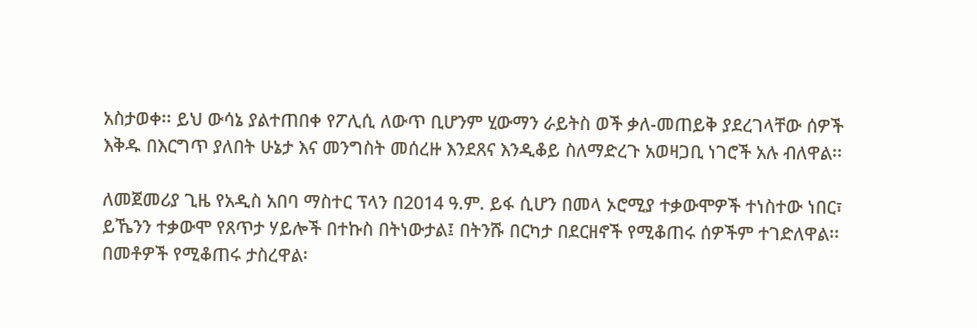አስታወቀ፡፡ ይህ ውሳኔ ያልተጠበቀ የፖሊሲ ለውጥ ቢሆንም ሂውማን ራይትስ ወች ቃለ-መጠይቅ ያደረገላቸው ሰዎች እቅዱ በእርግጥ ያለበት ሁኔታ እና መንግስት መሰረዙ እንደጸና እንዲቆይ ስለማድረጉ አወዛጋቢ ነገሮች አሉ ብለዋል፡፡

ለመጀመሪያ ጊዜ የአዲስ አበባ ማስተር ፕላን በ2014 ዓ.ም. ይፋ ሲሆን በመላ ኦሮሚያ ተቃውሞዎች ተነስተው ነበር፣ ይኼንን ተቃውሞ የጸጥታ ሃይሎች በተኩስ በትነውታል፤ በትንሹ በርካታ በደርዘኖች የሚቆጠሩ ሰዎችም ተገድለዋል፡፡ በመቶዎች የሚቆጠሩ ታስረዋል፡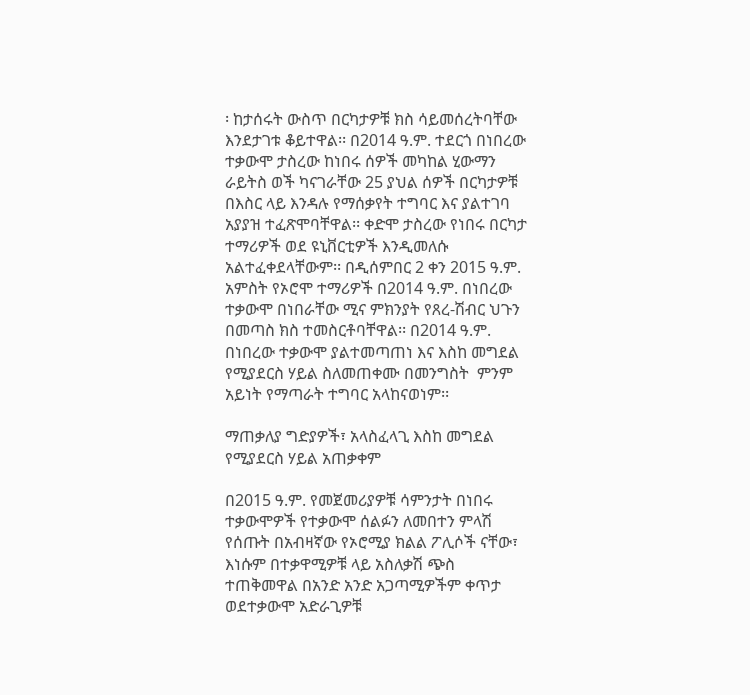፡ ከታሰሩት ውስጥ በርካታዎቹ ክስ ሳይመሰረትባቸው እንደታገቱ ቆይተዋል፡፡ በ2014 ዓ.ም. ተደርጎ በነበረው ተቃውሞ ታስረው ከነበሩ ሰዎች መካከል ሂውማን ራይትስ ወች ካናገራቸው 25 ያህል ሰዎች በርካታዎቹ በእስር ላይ እንዳሉ የማሰቃየት ተግባር እና ያልተገባ አያያዝ ተፈጽሞባቸዋል፡፡ ቀድሞ ታስረው የነበሩ በርካታ ተማሪዎች ወደ ዩኒቨርቲዎች እንዲመለሱ አልተፈቀደላቸውም፡፡ በዲሰምበር 2 ቀን 2015 ዓ.ም. አምስት የኦሮሞ ተማሪዎች በ2014 ዓ.ም. በነበረው ተቃውሞ በነበራቸው ሚና ምክንያት የጸረ-ሽብር ህጉን በመጣስ ክስ ተመስርቶባቸዋል፡፡ በ2014 ዓ.ም. በነበረው ተቃውሞ ያልተመጣጠነ እና እስከ መግደል የሚያደርስ ሃይል ስለመጠቀሙ በመንግስት  ምንም አይነት የማጣራት ተግባር አላከናወነም፡፡

ማጠቃለያ ግድያዎች፣ አላስፈላጊ እስከ መግደል የሚያደርስ ሃይል አጠቃቀም

በ2015 ዓ.ም. የመጀመሪያዎቹ ሳምንታት በነበሩ ተቃውሞዎች የተቃውሞ ሰልፉን ለመበተን ምላሽ የሰጡት በአብዛኛው የኦሮሚያ ክልል ፖሊሶች ናቸው፣ እነሱም በተቃዋሚዎቹ ላይ አስለቃሽ ጭስ ተጠቅመዋል በአንድ አንድ አጋጣሚዎችም ቀጥታ ወደተቃውሞ አድራጊዎቹ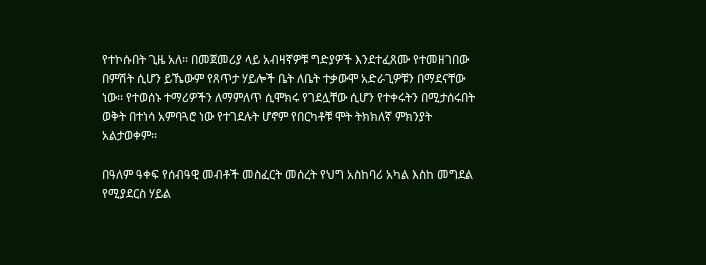የተኮሱበት ጊዜ አለ፡፡ በመጀመሪያ ላይ አብዛኛዎቹ ግድያዎች እንደተፈጸሙ የተመዘገበው በምሽት ሲሆን ይኼውም የጸጥታ ሃይሎች ቤት ለቤት ተቃውሞ አድራጊዎቹን በማደናቸው ነው፡፡ የተወሰኑ ተማሪዎችን ለማምለጥ ሲሞክሩ የገደሏቸው ሲሆን የተቀሩትን በሚታሰሩበት ወቅት በተነሳ አምባጓሮ ነው የተገደሉት ሆኖም የበርካቶቹ ሞት ትክክለኛ ምክንያት አልታወቀም፡፡

በዓለም ዓቀፍ የሰብዓዊ መብቶች መስፈርት መሰረት የህግ አስከባሪ አካል እስከ መግደል የሚያደርስ ሃይል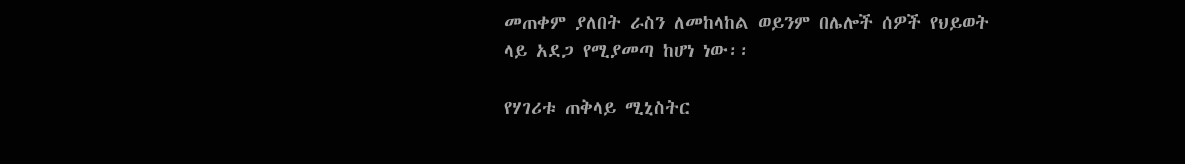መጠቀም ያለበት ራስን ለመከላከል ወይንም በሌሎች ሰዎች የህይወት ላይ አደጋ የሚያመጣ ከሆነ ነው፡፡

የሃገሪቱ ጠቅላይ ሚኒስትር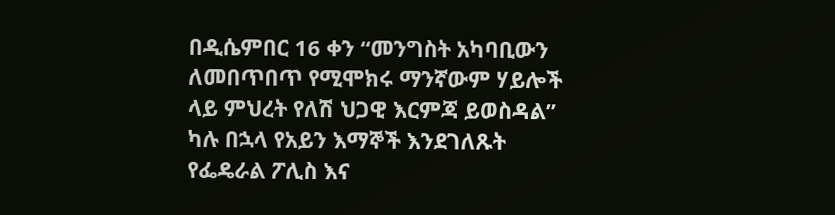በዲሴምበር 16 ቀን “መንግስት አካባቢውን ለመበጥበጥ የሚሞክሩ ማንኛውም ሃይሎች ላይ ምህረት የለሽ ህጋዊ እርምጃ ይወስዳል” ካሉ በኋላ የአይን እማኞች እንደገለጹት የፌዴራል ፖሊስ እና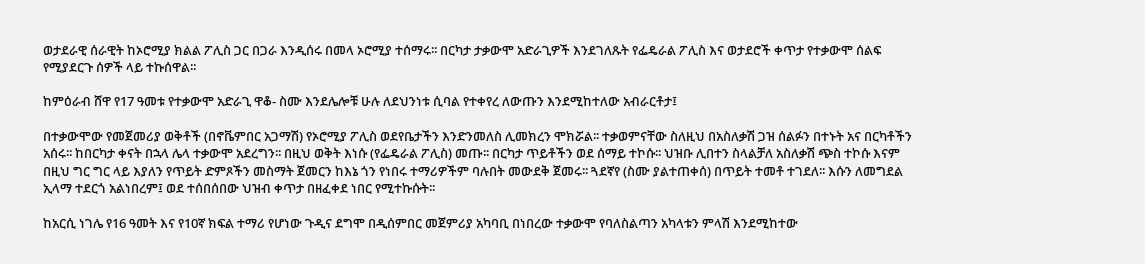ወታደራዊ ሰራዊት ከኦሮሚያ ክልል ፖሊስ ጋር በጋራ እንዲሰሩ በመላ ኦሮሚያ ተሰማሩ፡፡ በርካታ ታቃውሞ አድራጊዎች እንደገለጹት የፌዴራል ፖሊስ እና ወታደሮች ቀጥታ የተቃውሞ ሰልፍ የሚያደርጉ ሰዎች ላይ ተኩሰዋል፡፡

ከምዕራብ ሸዋ የ17 ዓመቱ የተቃውሞ አድራጊ ዋቆ- ስሙ እንደሌሎቹ ሁሉ ለደህንነቱ ሲባል የተቀየረ ለውጡን እንደሚከተለው አብራርቶታ፤

በተቃውሞው የመጀመሪያ ወቅቶች (በኖቬምበር አጋማሽ) የኦሮሚያ ፖሊስ ወደየቤታችን እንድንመለስ ሊመክረን ሞክሯል፡፡ ተቃወምናቸው ስለዚህ በአስለቃሽ ጋዝ ሰልፉን በተኑት አና በርካቶችን አሰሩ፡፡ ከበርካታ ቀናት በኋላ ሌላ ተቃውሞ አደረግን፡፡ በዚህ ወቅት እነሱ (የፌዴራል ፖሊስ) መጡ፡፡ በርካታ ጥይቶችን ወደ ሰማይ ተኮሱ፡፡ ህዝቡ ሊበተን ስላልቻለ አስለቃሽ ጭስ ተኮሱ እናም በዚህ ግር ግር ላይ እያለን የጥይት ድምጾችን መስማት ጀመርን ከእኔ ጎን የነበሩ ተማሪዎችም ባሉበት መውደቅ ጀመሩ፡፡ ጓደኛየ (ስሙ ያልተጠቀሰ) በጥይት ተመቶ ተገደለ፡፡ እሱን ለመግደል ኢላማ ተደርጎ አልነበረም፤ ወደ ተሰበሰበው ህዝብ ቀጥታ በዘፈቀደ ነበር የሚተኩሱት፡፡

ከአርሲ ነገሌ የ16 ዓመት እና የ10ኛ ክፍል ተማሪ የሆነው ጉዲና ደግሞ በዲሰምበር መጀምሪያ አካባቢ በነበረው ተቃውሞ የባለስልጣን አካላቱን ምላሽ እንደሚከተው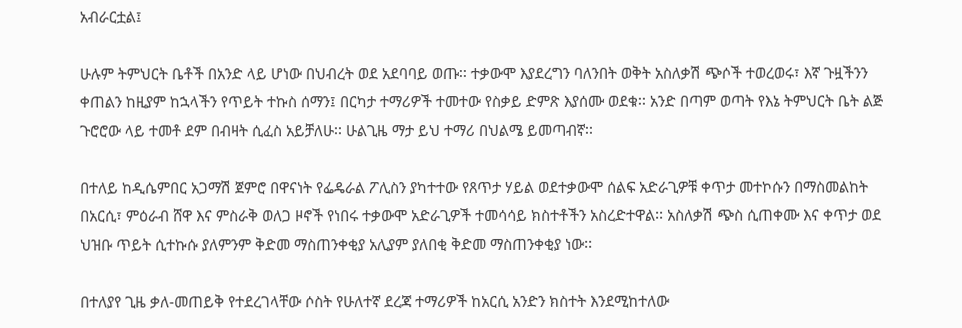አብራርቷል፤

ሁሉም ትምህርት ቤቶች በአንድ ላይ ሆነው በህብረት ወደ አደባባይ ወጡ፡፡ ተቃውሞ እያደረግን ባለንበት ወቅት አስለቃሽ ጭሶች ተወረወሩ፣ እኛ ጉዟችንን ቀጠልን ከዚያም ከኋላችን የጥይት ተኩስ ሰማን፤ በርካታ ተማሪዎች ተመተው የስቃይ ድምጽ እያሰሙ ወደቁ፡፡ አንድ በጣም ወጣት የእኔ ትምህርት ቤት ልጅ ጉሮሮው ላይ ተመቶ ደም በብዛት ሲፈስ አይቻለሁ፡፡ ሁልጊዜ ማታ ይህ ተማሪ በህልሜ ይመጣብኛ፡፡

በተለይ ከዲሴምበር አጋማሽ ጀምሮ በዋናነት የፌዴራል ፖሊስን ያካተተው የጸጥታ ሃይል ወደተቃውሞ ሰልፍ አድራጊዎቹ ቀጥታ መተኮሱን በማስመልከት በአርሲ፣ ምዕራብ ሸዋ እና ምስራቅ ወለጋ ዞኖች የነበሩ ተቃውሞ አድራጊዎች ተመሳሳይ ክስተቶችን አስረድተዋል፡፡ አስለቃሽ ጭስ ሲጠቀሙ እና ቀጥታ ወደ ህዝቡ ጥይት ሲተኩሱ ያለምንም ቅድመ ማስጠንቀቂያ አሊያም ያለበቂ ቅድመ ማስጠንቀቂያ ነው፡፡

በተለያየ ጊዜ ቃለ-መጠይቅ የተደረገላቸው ሶስት የሁለተኛ ደረጃ ተማሪዎች ከአርሲ አንድን ክስተት እንደሚከተለው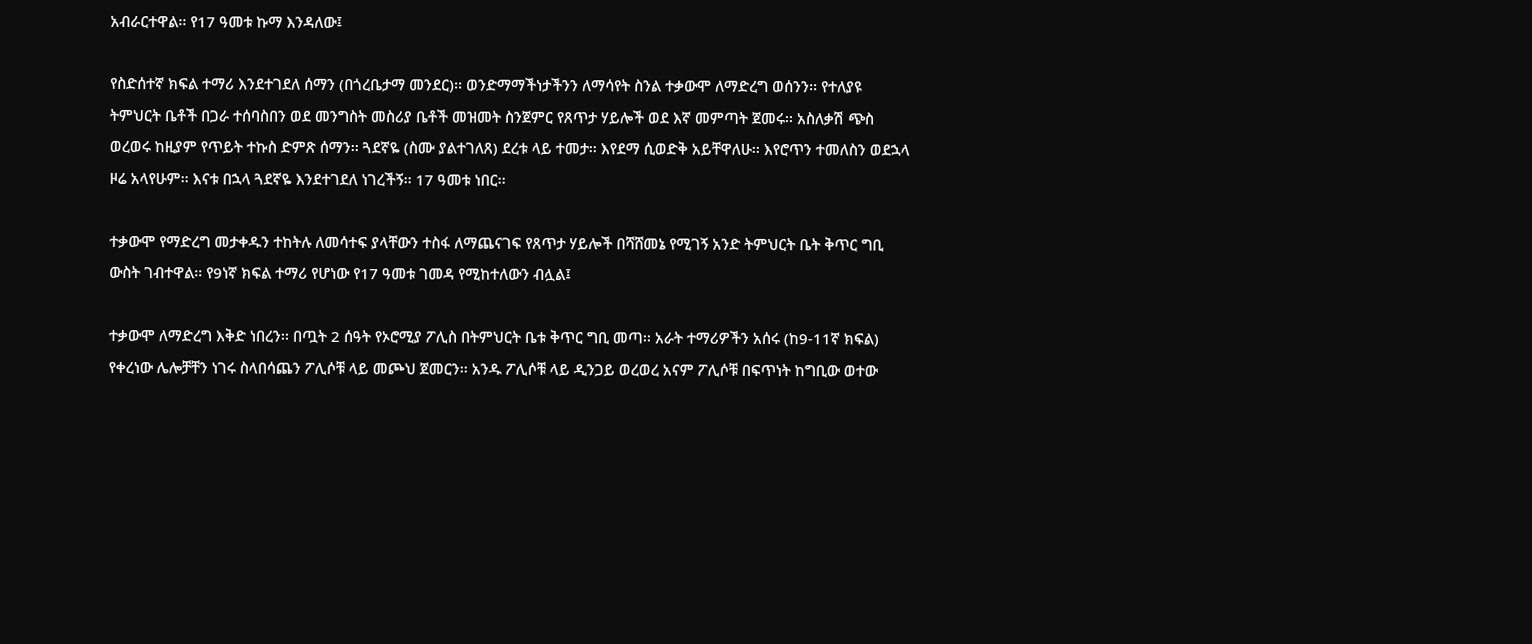አብራርተዋል፡፡ የ17 ዓመቱ ኩማ እንዳለው፤

የስድሰተኛ ክፍል ተማሪ እንደተገደለ ሰማን (በጎረቤታማ መንደር)፡፡ ወንድማማችነታችንን ለማሳየት ስንል ተቃውሞ ለማድረግ ወሰንን፡፡ የተለያዩ ትምህርት ቤቶች በጋራ ተሰባስበን ወደ መንግስት መስሪያ ቤቶች መዝመት ስንጀምር የጸጥታ ሃይሎች ወደ እኛ መምጣት ጀመሩ፡፡ አስለቃሽ ጭስ ወረወሩ ከዚያም የጥይት ተኩስ ድምጽ ሰማን፡፡ ጓደኛዬ (ስሙ ያልተገለጸ) ደረቱ ላይ ተመታ፡፡ እየደማ ሲወድቅ አይቸዋለሁ፡፡ እየሮጥን ተመለስን ወደኋላ ዞሬ አላየሁም፡፡ እናቱ በኋላ ጓደኛዬ እንደተገደለ ነገረችኝ፡፡ 17 ዓመቱ ነበር፡፡

ተቃውሞ የማድረግ መታቀዱን ተከትሉ ለመሳተፍ ያላቸውን ተስፋ ለማጨናገፍ የጸጥታ ሃይሎች በሻሸመኔ የሚገኝ አንድ ትምህርት ቤት ቅጥር ግቢ ውስት ገብተዋል፡፡ የ9ነኛ ክፍል ተማሪ የሆነው የ17 ዓመቱ ገመዳ የሚከተለውን ብሏል፤

ተቃውሞ ለማድረግ እቅድ ነበረን፡፡ በጧት 2 ሰዓት የኦሮሚያ ፖሊስ በትምህርት ቤቱ ቅጥር ግቢ መጣ፡፡ አራት ተማሪዎችን አሰሩ (ከ9-11ኛ ክፍል) የቀረነው ሌሎቻቸን ነገሩ ስላበሳጨን ፖሊሶቹ ላይ መጮህ ጀመርን፡፡ አንዱ ፖሊሶቹ ላይ ዲንጋይ ወረወረ አናም ፖሊሶቹ በፍጥነት ከግቢው ወተው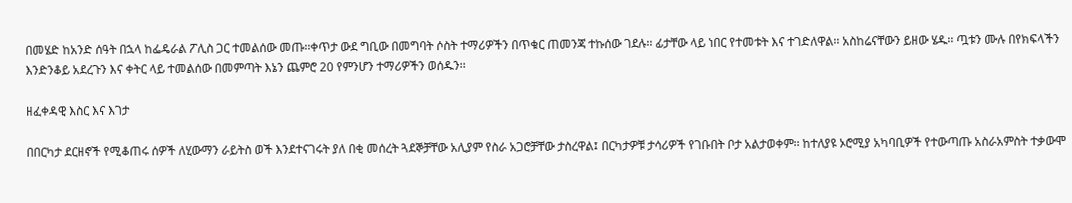በመሄድ ከአንድ ሰዓት በኋላ ከፌዴራል ፖሊስ ጋር ተመልሰው መጡ፡፡ቀጥታ ውደ ግቢው በመግባት ሶስት ተማሪዎችን በጥቁር ጠመንጃ ተኩሰው ገደሉ፡፡ ፊታቸው ላይ ነበር የተመቱት እና ተገድለዋል፡፡ አስከሬናቸውን ይዘው ሄዱ፡፡ ጧቱን ሙሉ በየክፍላችን እንድንቆይ አደረጉን እና ቀትር ላይ ተመልሰው በመምጣት እኔን ጨምሮ 20 የምንሆን ተማሪዎችን ወሰዱን፡፡

ዘፈቀዳዊ እስር እና እገታ

በበርካታ ደርዘኖች የሚቆጠሩ ሰዎች ለሂውማን ራይትስ ወች እንደተናገሩት ያለ በቂ መሰረት ጓደኞቻቸው አሊያም የስራ አጋሮቻቸው ታስረዋል፤ በርካታዎቹ ታሳሪዎች የገቡበት ቦታ አልታወቀም፡፡ ከተለያዩ ኦሮሚያ አካባቢዎች የተውጣጡ አስራአምስት ተቃውሞ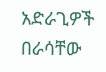አድራጊዎች በራሳቸው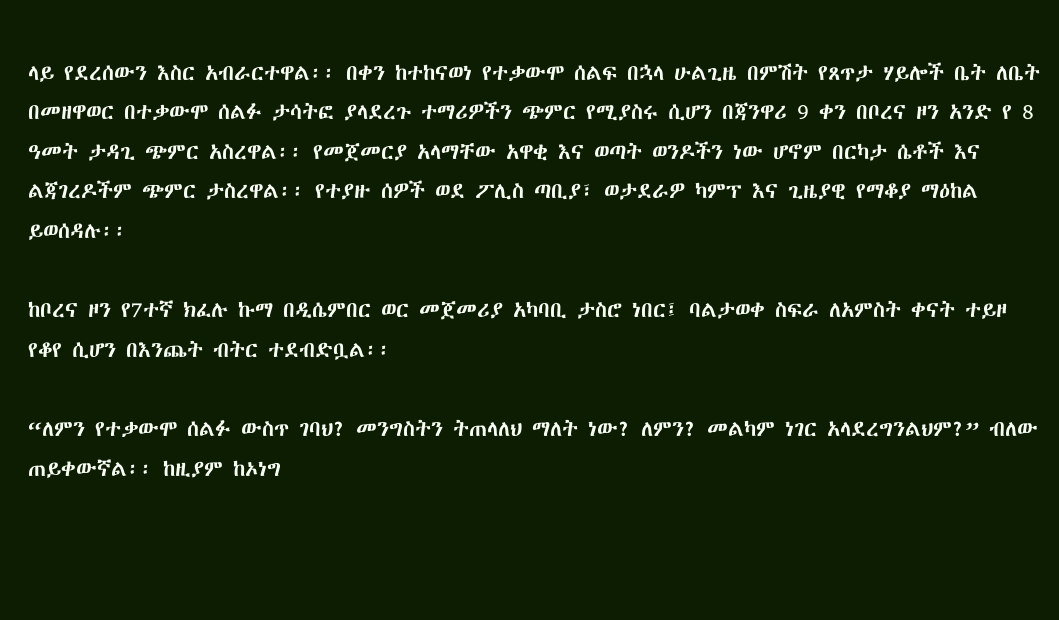ላይ የደረሰውን እስር አብራርተዋል፡፡ በቀን ከተከናወነ የተቃውሞ ሰልፍ በኋላ ሁልጊዜ በምሽት የጸጥታ ሃይሎች ቤት ለቤት በመዘዋወር በተቃውሞ ሰልፉ ታሳትፎ ያላደረጉ ተማሪዎችን ጭምር የሚያስሩ ሲሆን በጃንዋሪ 9 ቀን በቦረና ዞን አንድ የ 8 ዓመት ታዳጊ ጭምር አስረዋል፡፡ የመጀመርያ አላማቸው አዋቂ እና ወጣት ወንዶችን ነው ሆኖም በርካታ ሴቶች እና ልጃገረዶችም ጭምር ታስረዋል፡፡ የተያዙ ሰዎች ወደ ፖሊስ ጣቢያ፣ ወታደራዎ ካምፕ እና ጊዜያዊ የማቆያ ማዕከል ይወሰዳሉ፡፡

ከቦረና ዞን የ7ተኛ ክፈሉ ኩማ በዲሴምበር ወር መጀመሪያ አካባቢ ታስሮ ነበር፤ ባልታወቀ ስፍራ ለአምስት ቀናት ተይዞ የቆየ ሲሆን በእንጨት ብትር ተደብድቧል፡፡

“ለምን የተቃውሞ ሰልፉ ውስጥ ገባህ? መንግስትን ትጠላለህ ማለት ነው? ለምን? መልካም ነገር አላደረግንልህም?” ብለው ጠይቀውኛል፡፡ ከዚያም ከኦነግ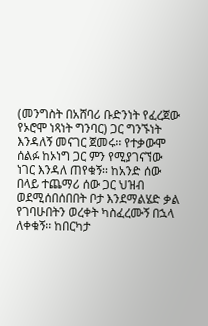(መንግስት በአሸባሪ ቡድንነት የፈረጀው የኦሮሞ ነጻነት ግንባር) ጋር ግንኙነት እንዳለኝ መናገር ጀመሩ፡፡ የተቃውሞ ሰልፉ ከኦነግ ጋር ምን የሚያገናኘው ነገር እንዳለ ጠየቁኝ፡፡ ከአንድ ሰው በላይ ተጨማሪ ሰው ጋር ህዝብ ወደሚሰበሰበበት ቦታ እንደማልሄድ ቃል የገባሁበትን ወረቀት ካስፈረሙኝ በኋላ ለቀቁኝ፡፡ ከበርካታ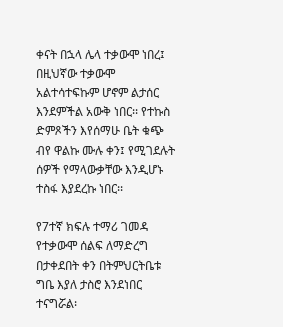ቀናት በኋላ ሌላ ተቃውሞ ነበረ፤ በዚህኛው ተቃውሞ አልተሳተፍኩም ሆኖም ልታሰር እንደምችል አውቅ ነበር፡፡ የተኩስ ድምጾችን እየሰማሁ ቤት ቁጭ ብየ ዋልኩ ሙሉ ቀን፤ የሚገደሉት ሰዎች የማላውቃቸው እንዲሆኑ ተስፋ እያደረኩ ነበር፡፡

የ7ተኛ ክፍሉ ተማሪ ገመዳ የተቃውሞ ሰልፍ ለማድረግ በታቀደበት ቀን በትምህርትቤቱ ግቤ እያለ ታስሮ እንደነበር ተናግሯል፡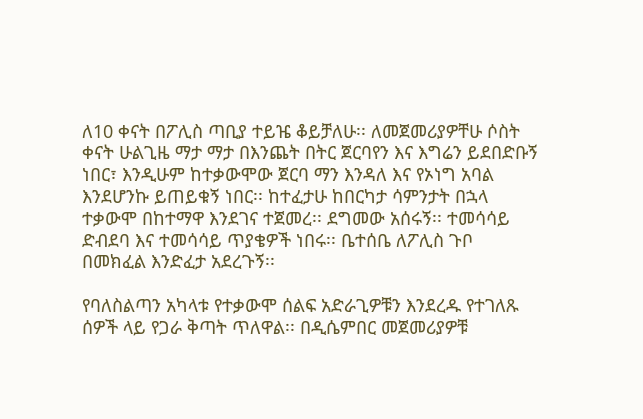ለ10 ቀናት በፖሊስ ጣቢያ ተይዤ ቆይቻለሁ፡፡ ለመጀመሪያዎቸሁ ሶስት ቀናት ሁልጊዜ ማታ ማታ በእንጨት በትር ጀርባየን እና እግሬን ይደበድቡኝ ነበር፣ እንዲሁም ከተቃውሞው ጀርባ ማን እንዳለ እና የኦነግ አባል እንደሆንኩ ይጠይቁኝ ነበር፡፡ ከተፈታሁ ከበርካታ ሳምንታት በኋላ ተቃውሞ በከተማዋ እንደገና ተጀመረ፡፡ ደግመው አሰሩኝ፡፡ ተመሳሳይ ድብደባ እና ተመሳሳይ ጥያቄዎች ነበሩ፡፡ ቤተሰቤ ለፖሊስ ጉቦ በመክፈል እንድፈታ አደረጉኝ፡፡

የባለስልጣን አካላቱ የተቃውሞ ሰልፍ አድራጊዎቹን እንደረዱ የተገለጹ ሰዎች ላይ የጋራ ቅጣት ጥለዋል፡፡ በዲሴምበር መጀመሪያዎቹ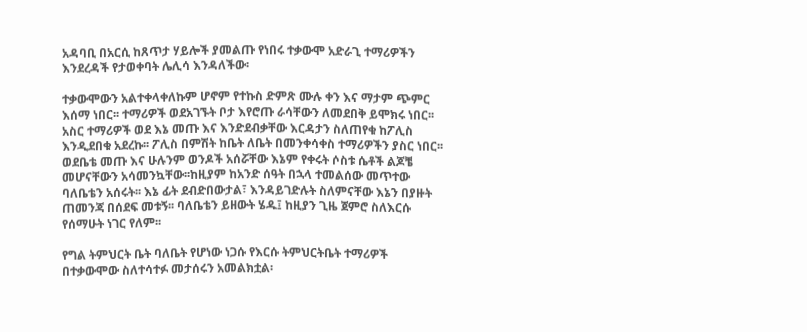አዳባቢ በአርሲ ከጸጥታ ሃይሎች ያመልጡ የነበሩ ተቃውሞ አድራጊ ተማሪዎችን እንደረዳች የታወቀባት ሌሊሳ እንዳለችው፡

ተቃውሞውን አልተቀላቀለኩም ሆኖም የተኩስ ድምጽ ሙሉ ቀን እና ማታም ጭምር እሰማ ነበር፡፡ ተማሪዎች ወደአገኙት ቦታ እየሮጡ ራሳቸውን ለመደበቅ ይሞክሩ ነበር፡፡ አስር ተማሪዎች ወደ እኔ መጡ እና እንድደብቃቸው እርዳታን ስለጠየቁ ከፖሊስ እንዲደበቁ አደረኩ፡፡ ፖሊስ በምሽት ከቤት ለቤት በመንቀሳቀስ ተማሪዎችን ያስር ነበር፡፡ ወደቤቴ መጡ እና ሁሉንም ወንዶች አሰሯቸው እኔም የቀሩት ሶስቱ ሴቶች ልጆቼ መሆናቸውን አሳመንኳቸው፡፡ከዚያም ከአንድ ሰዓት በኋላ ተመልሰው መጥተው ባለቤቴን አሰሩት፡፡ እኔ ፊት ደብድበውታል፣ እንዳይገድሉት ስለምናቸው እኔን በያዙት ጠመንጃ በሰደፍ መቱኝ፡፡ ባለቤቴን ይዘውት ሄዱ፤ ከዚያን ጊዜ ጀምሮ ስለእርሱ የሰማሁት ነገር የለም፡፡

የግል ትምህርት ቤት ባለቤት የሆነው ነጋሱ የእርሱ ትምህርትቤት ተማሪዎች በተቃውሞው ስለተሳተፉ መታሰሩን አመልክቷል፡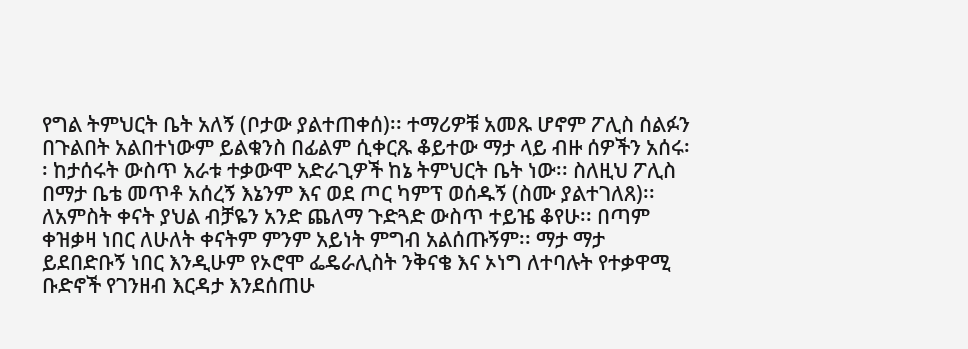የግል ትምህርት ቤት አለኝ (ቦታው ያልተጠቀሰ)፡፡ ተማሪዎቹ አመጹ ሆኖም ፖሊስ ሰልፉን በጉልበት አልበተነውም ይልቁንስ በፊልም ሲቀርጹ ቆይተው ማታ ላይ ብዙ ሰዎችን አሰሩ፡፡ ከታሰሩት ውስጥ አራቱ ተቃውሞ አድራጊዎች ከኔ ትምህርት ቤት ነው፡፡ ስለዚህ ፖሊስ በማታ ቤቴ መጥቶ አሰረኝ እኔንም እና ወደ ጦር ካምፕ ወሰዱኝ (ስሙ ያልተገለጸ)፡፡ ለአምስት ቀናት ያህል ብቻዬን አንድ ጨለማ ጉድጓድ ውስጥ ተይዤ ቆየሁ፡፡ በጣም ቀዝቃዛ ነበር ለሁለት ቀናትም ምንም አይነት ምግብ አልሰጡኝም፡፡ ማታ ማታ ይደበድቡኝ ነበር እንዲሁም የኦሮሞ ፌዴራሊስት ንቅናቄ እና ኦነግ ለተባሉት የተቃዋሚ ቡድኖች የገንዘብ እርዳታ እንደሰጠሁ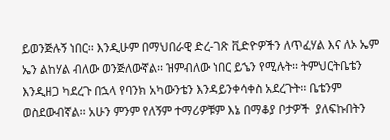ይወንጅሉኝ ነበር፡፡ እንዲሁም በማህበራዊ ድረ-ገጽ ቪድዮዎችን ለጥፈሃል እና ለኦ ኤም ኤን ልከሃል ብለው ወንጅለውኛል፡፡ ዝምብለው ነበር ይኄን የሚሉት፡፡ ትምህርትቤቴን እንዲዘጋ ካደረጉ በኋላ የባንክ አካውንቴን እንዳይንቀሳቀስ አደረጉት፡፡ ቤቴንም ወስደውብኛል፡፡ አሁን ምንም የለኝም ተማሪዎቹም እኔ በማቆያ ቦታዎች  ያለፍኩበትን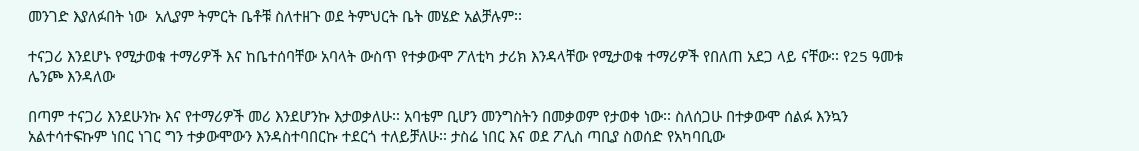መንገድ እያለፉበት ነው  አሊያም ትምርት ቤቶቹ ስለተዘጉ ወደ ትምህርት ቤት መሄድ አልቻሉም፡፡

ተናጋሪ እንደሆኑ የሚታወቁ ተማሪዎች እና ከቤተሰባቸው አባላት ውስጥ የተቃውሞ ፖለቲካ ታሪክ እንዳላቸው የሚታወቁ ተማሪዎች የበለጠ አደጋ ላይ ናቸው፡፡ የ25 ዓመቱ ሌንጮ እንዳለው

በጣም ተናጋሪ እንደሁንኩ እና የተማሪዎች መሪ እንደሆንኩ እታወቃለሁ፡፡ አባቴም ቢሆን መንግስትን በመቃወም የታወቀ ነው፡፡ ስለሰጋሁ በተቃውሞ ሰልፉ እንኳን አልተሳተፍኩም ነበር ነገር ግን ተቃውሞውን እንዳስተባበርኩ ተደርጎ ተለይቻለሁ፡፡ ታስሬ ነበር እና ወደ ፖሊስ ጣቢያ ስወሰድ የአካባቢው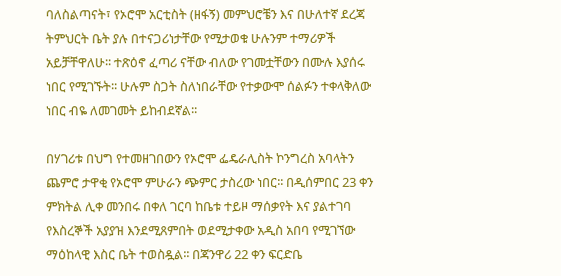ባለስልጣናት፣ የኦሮሞ አርቲስት (ዘፋኝ) መምህሮቼን እና በሁለተኛ ደረጃ ትምህርት ቤት ያሉ በተናጋሪነታቸው የሚታወቁ ሁሉንም ተማሪዎች አይቻቸዋለሁ፡፡ ተጽዕኖ ፈጣሪ ናቸው ብለው የገመቷቸውን በሙሉ እያሰሩ ነበር የሚገኙት፡፡ ሁሉም ስጋት ስለነበራቸው የተቃውሞ ሰልፉን ተቀላቅለው ነበር ብዬ ለመገመት ይከብደኛል፡፡

በሃገሪቱ በህግ የተመዘገበውን የኦሮሞ ፌዴራሊስት ኮንግረስ አባላትን ጨምሮ ታዋቂ የኦሮሞ ምሁራን ጭምር ታስረው ነበር፡፡ በዲሰምበር 23 ቀን ምክትል ሊቀ መንበሩ በቀለ ገርባ ከቤቱ ተይዞ ማሰቃየት እና ያልተገባ የእስረኞች አያያዝ እንደሚጸምበት ወደሚታቀው አዲስ አበባ የሚገኘው ማዕከላዊ እስር ቤት ተወስዷል፡፡ በጃንዋሪ 22 ቀን ፍርድቤ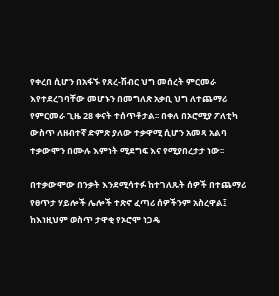የቀረበ ሲሆን በአፋኙ የጸረ-ሽብር ህግ መሰረት ምርመራ እየተደረገባቸው መሆኑን በመግለጽ አቃቢ ህግ ለተጨማሪ የምርመራ ጊዜ 28 ቀናት ተሰጥቶታል፡፡ በቀለ በኦሮሚያ ፖለቲካ ውስጥ ለዘብተኛ ድምጽ ያለው ተቃዋሚ ሲሆን አመጻ አልባ ተቃውሞን በሙሉ እምነት ሚደግፍ እና የሚያበረታታ ነው፡፡

በተቃውሞው በንቃት እንደሚሳተፉ ከተገለጹት ሰዎች በተጨማሪ የፀጥታ ሃይሎች ሌሎች ተጽኖ ፈጣሪ ሰዎችንም አስረዋል፤ ከእነዚህም ወስጥ ታዋቂ የኦሮሞ ነጋዴ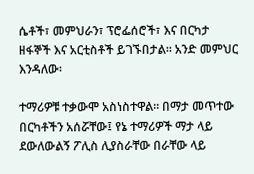ሴቶች፣ መምህራን፣ ፕሮፌሰሮች፣ እና በርካታ ዘፋኞች እና አርቲስቶች ይገኙበታል፡፡ አንድ መምህር እንዳለው፡

ተማሪዎቹ ተቃውሞ አስነስተዋል፡፡ በማታ መጥተው በርካቶችን አሰሯቸው፤ የኔ ተማሪዎች ማታ ላይ ደውለውልኝ ፖሊስ ሊያስራቸው በራቸው ላይ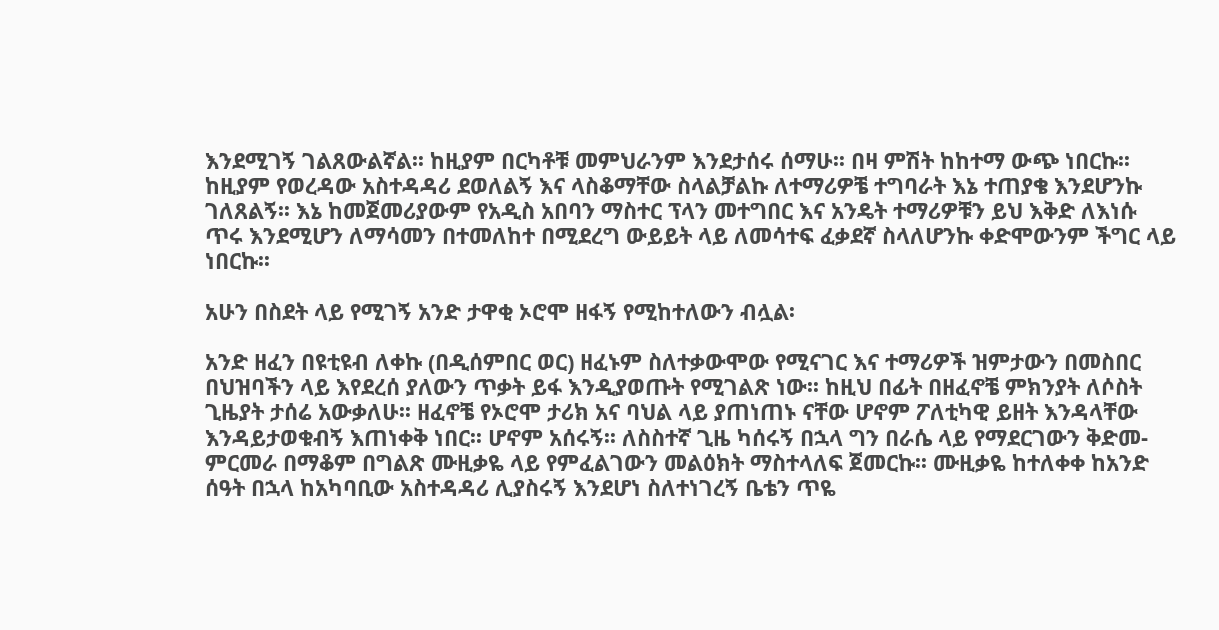እንደሚገኝ ገልጸውልኛል፡፡ ከዚያም በርካቶቹ መምህራንም እንደታሰሩ ሰማሁ፡፡ በዛ ምሽት ከከተማ ውጭ ነበርኩ፡፡ ከዚያም የወረዳው አስተዳዳሪ ደወለልኝ እና ላስቆማቸው ስላልቻልኩ ለተማሪዎቼ ተግባራት እኔ ተጠያቄ እንደሆንኩ ገለጸልኝ፡፡ እኔ ከመጀመሪያውም የአዲስ አበባን ማስተር ፕላን መተግበር እና አንዴት ተማሪዎቹን ይህ እቅድ ለእነሱ ጥሩ እንደሚሆን ለማሳመን በተመለከተ በሚደረግ ውይይት ላይ ለመሳተፍ ፈቃደኛ ስላለሆንኩ ቀድሞውንም ችግር ላይ ነበርኩ፡፡

አሁን በስደት ላይ የሚገኝ አንድ ታዋቂ ኦሮሞ ዘፋኝ የሚከተለውን ብሏል፡

አንድ ዘፈን በዩቲዩብ ለቀኩ (በዲሰምበር ወር) ዘፈኑም ስለተቃውሞው የሚናገር እና ተማሪዎች ዝምታውን በመስበር በህዝባችን ላይ እየደረሰ ያለውን ጥቃት ይፋ እንዲያወጡት የሚገልጽ ነው፡፡ ከዚህ በፊት በዘፈኖቼ ምክንያት ለሶስት ጊዜያት ታሰሬ አውቃለሁ፡፡ ዘፈኖቼ የኦሮሞ ታሪክ አና ባህል ላይ ያጠነጠኑ ናቸው ሆኖም ፖለቲካዊ ይዘት እንዳላቸው እንዳይታወቁብኝ እጠነቀቅ ነበር፡፡ ሆኖም አሰሩኝ፡፡ ለስስተኛ ጊዜ ካሰሩኝ በኋላ ግን በራሴ ላይ የማደርገውን ቅድመ-ምርመራ በማቆም በግልጽ ሙዚቃዬ ላይ የምፈልገውን መልዕክት ማስተላለፍ ጀመርኩ፡፡ ሙዚቃዬ ከተለቀቀ ከአንድ ሰዓት በኋላ ከአካባቢው አስተዳዳሪ ሊያስሩኝ እንደሆነ ስለተነገረኝ ቤቴን ጥዬ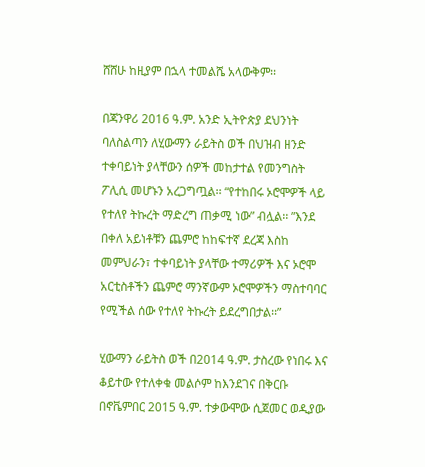ሸሸሁ ከዚያም በኋላ ተመልሼ አላውቅም፡፡

በጃንዋሪ 2016 ዓ.ም. አንድ ኢትዮጵያ ደህንነት ባለስልጣን ለሂውማን ራይትስ ወች በህዝብ ዘንድ ተቀባይነት ያላቸውን ሰዎች መከታተል የመንግስት ፖሊሲ መሆኑን አረጋግጧል፡፡ “የተከበሩ ኦሮሞዎች ላይ የተለየ ትኩረት ማድረግ ጠቃሚ ነው” ብሏል፡፡ ”እንደ በቀለ አይነቶቹን ጨምሮ ከከፍተኛ ደረጃ እስከ መምህራን፣ ተቀባይነት ያላቸው ተማሪዎች እና ኦሮሞ አርቲስቶችን ጨምሮ ማንኛውም ኦሮሞዎችን ማስተባባር የሚችል ሰው የተለየ ትኩረት ይደረግበታል፡፡”

ሂውማን ራይትስ ወች በ2014 ዓ.ም. ታስረው የነበሩ እና ቆይተው የተለቀቁ መልሶም ከእንደገና በቅርቡ በኖቬምበር 2015 ዓ.ም. ተቃውሞው ሲጀመር ወዲያው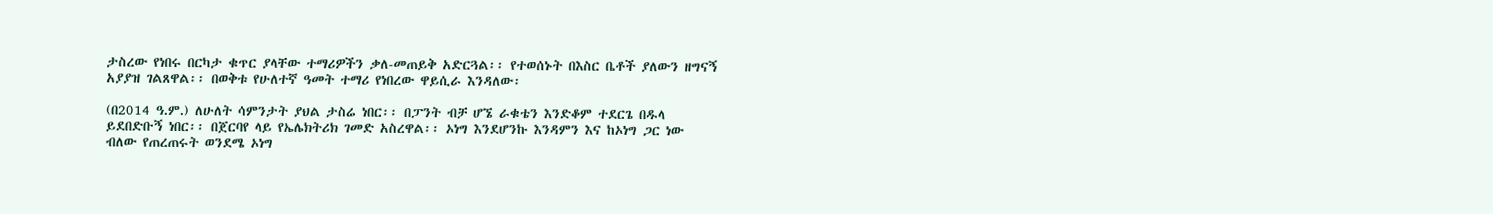ታስረው የነበሩ በርካታ ቁጥር ያላቸው ተማሪዎችን ቃለ-መጠይቅ አድርጓል፡፡ የተወሰኑት በእስር ቤቶች ያለውን ዘግናኝ አያያዝ ገልጸዋል፡፡ በወቅቱ የሁለተኛ ዓመት ተማሪ የነበረው ዋይሲራ እንዳለው፡

(በ2014 ዓ.ም.) ለሁለት ሳምንታት ያህል ታስሬ ነበር፡፡ በፓንት ብቻ ሆኜ ራቁቴን እንድቆም ተደርጌ በዱላ ይደበድቡኝ ነበር፡፡ በጀርባየ ላይ የኤሌክትሪክ ገመድ አስረዋል፡፡ ኦነግ እንደሆንኩ እንዳምን እና ከኦነግ ጋር ነው ብለው የጠረጠሩት ወንደሜ ኦነግ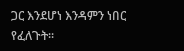ጋር እንደሆነ እንዳምን ነበር የፈለጉት፡፡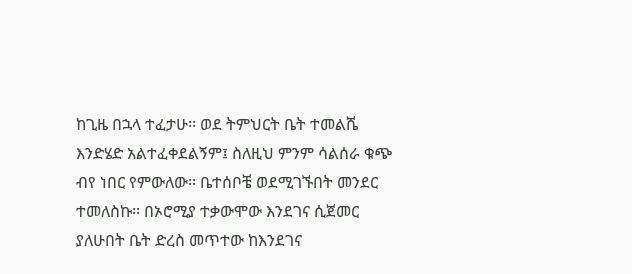ከጊዜ በኋላ ተፈታሁ፡፡ ወደ ትምህርት ቤት ተመልሼ እንድሄድ አልተፈቀደልኝም፤ ስለዚህ ምንም ሳልሰራ ቁጭ ብየ ነበር የምውለው፡፡ ቤተሰቦቼ ወደሚገኙበት መንደር ተመለስኩ፡፡ በኦሮሚያ ተቃውሞው እንደገና ሲጀመር ያለሁበት ቤት ድረስ መጥተው ከእንደገና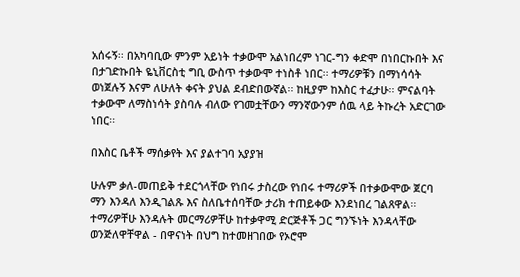አሰሩኝ፡፡ በአካባቢው ምንም አይነት ተቃውሞ አልነበረም ነገር-ግን ቀድሞ በነበርኩበት እና በታገድኩበት ዬኒቨርስቲ ግቢ ውስጥ ተቃውሞ ተነስቶ ነበር፡፡ ተማሪዎቹን በማነሳሳት ወነጀሉኝ እናም ለሁለት ቀናት ያህል ደብድበውኛል፡፡ ከዚያም ከእስር ተፈታሁ፡፡ ምናልባት ተቃውሞ ለማስነሳት ያስባሉ ብለው የገመቷቸውን ማንኛውንም ሰዉ ላይ ትኩረት አድርገው ነበር፡፡

በእስር ቤቶች ማሰቃየት እና ያልተገባ አያያዝ

ሁሉም ቃለ-መጠይቅ ተደርጎላቸው የነበሩ ታስረው የነበሩ ተማሪዎች በተቃውሞው ጀርባ ማን እንዳለ እንዲገልጹ እና ስለቤተሰባቸው ታሪክ ተጠይቀው እንደነበረ ገልጸዋል፡፡ ተማሪዎቸሁ እንዳሉት መርማሪዎቸሁ ከተቃዋሚ ድርጅቶች ጋር ግንኙነት እንዳላቸው ወንጅለዋቸዋል - በዋናነት በህግ ከተመዘገበው የኦሮሞ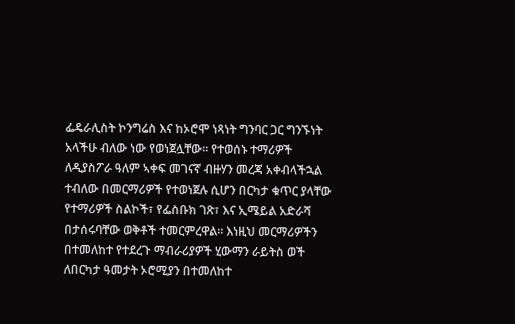ፌዴራሊስት ኮንግሬስ እና ከኦሮሞ ነጻነት ግንባር ጋር ግንኙነት አላችሁ ብለው ነው የወነጀሏቸው፡፡ የተወሰኑ ተማሪዎች ለዲያስፖራ ዓለም ኣቀፍ መገናኛ ብዙሃን መረጃ አቀብላችኋል ተብለው በመርማሪዎች የተወነጀሉ ሲሆን በርካታ ቁጥር ያላቸው የተማሪዎች ስልኮች፣ የፌስቡክ ገጽ፣ እና ኢሜይል አድራሻ በታሰሩባቸው ወቅቶች ተመርምረዋል፡፡ እነዚህ መርማሪዎችን በተመለከተ የተደረጉ ማብራሪያዎች ሂውማን ራይትስ ወች ለበርካታ ዓመታት ኦሮሚያን በተመለከተ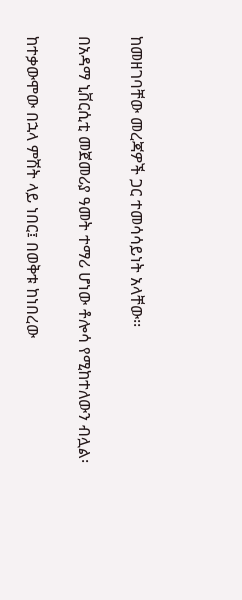ከመዘገባቸው መረጃዎች ጋር ተመሳሳይነት አላቸው፡፡

በአዳማ ኒቨርሲቲ መጀመሪያ ዓመት ተማሪ ሆነው ቶሎሳ የሚከተለውን ብሏል፡

ከተቃውሞው በኋላ ምሽት ላይ ነበር፤ በወቅቱ ከነበረው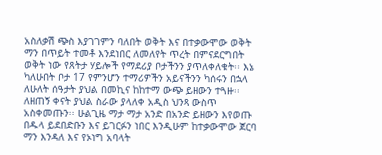አስለቃሽ ጭስ እያገገምን ባለበት ወቅት እና በተቃውሞው ወቅት ማን በጥይት ተመቶ እንደነበር ለመለየት ጥረት በምናደርግበት ወቅት ነው የጸትታ ሃይሎች የማደሪያ ቦታችንን ያጥለቀለቁት፡፡ እኔ ካለሁበት ቦታ 17 የምንሆን ተማሪዎችን አይናችንን ካሰሩን በኋላ ለሁለት ሰዓታት ያህል በመኪና ከከተማ ውጭ ይዘውን ተጓዙ፡፡ ለዘጠኝ ቀናት ያህል ስራው ያላለቀ አዲስ ህንጻ ውስጥ አስቀመጡን፡፡ ሁልጊዜ ማታ ማታ አንድ በአንድ ይዘውን እየወጡ በዱላ ይደበድቡን እና ይገርፉን ነበር እንዲሁም ከተቃውሞው ጀርባ ማን እንዳለ እና የኦነግ አባላት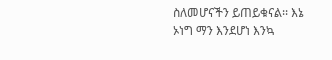ስለመሆናችን ይጠይቁናል፡፡ እኔ ኦነግ ማን እንደሆነ እንኳ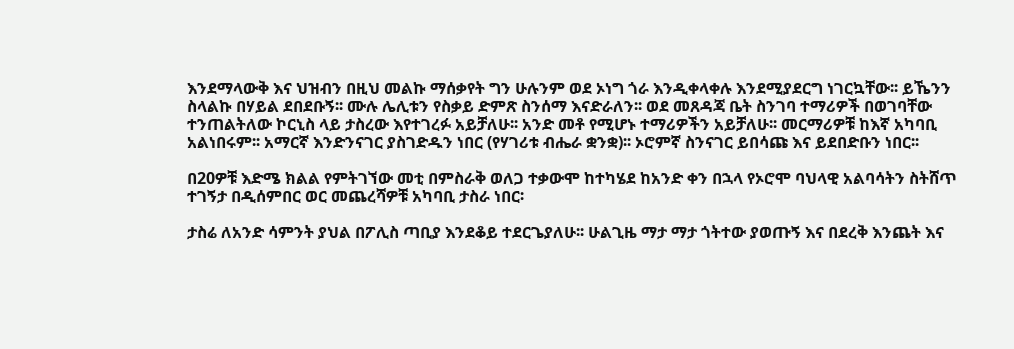እንደማላውቅ እና ህዝብን በዚህ መልኩ ማሰቃየት ግን ሁሉንም ወደ ኦነግ ጎራ እንዲቀላቀሉ እንደሚያደርግ ነገርኳቸው፡፡ ይኼንን ስላልኩ በሃይል ደበደቡኝ፡፡ ሙሉ ሌሊቱን የስቃይ ድምጽ ስንሰማ እናድራለን፡፡ ወደ መጸዳጃ ቤት ስንገባ ተማሪዎች በወገባቸው ተንጠልትለው ኮርኒስ ላይ ታስረው እየተገረፉ አይቻለሁ፡፡ አንድ መቶ የሚሆኑ ተማሪዎችን አይቻለሁ፡፡ መርማሪዎቹ ከእኛ አካባቢ አልነበሩም፡፡ አማርኛ እንድንናገር ያስገድዱን ነበር (የሃገሪቱ ብሔራ ቋንቋ)፡፡ ኦሮምኛ ስንናገር ይበሳጩ እና ይደበድቡን ነበር፡፡

በ20ዎቹ እድሜ ክልል የምትገኘው መቲ በምስራቅ ወለጋ ተቃውሞ ከተካሄደ ከአንድ ቀን በኋላ የኦሮሞ ባህላዊ አልባሳትን ስትሸጥ ተገኝታ በዲሰምበር ወር መጨረሻዎቹ አካባቢ ታስራ ነበር፡

ታስሬ ለአንድ ሳምንት ያህል በፖሊስ ጣቢያ እንደቆይ ተደርጌያለሁ፡፡ ሁልጊዜ ማታ ማታ ጎትተው ያወጡኝ እና በደረቅ እንጨት እና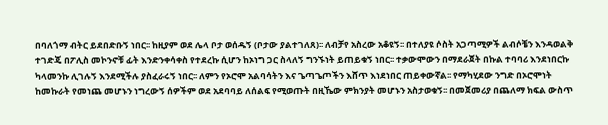በባለጎማ ብትር ይደበድቡኝ ነበር፡፡ ከዚያም ወደ ሌላ ቦታ ወሰዱኝ (ቦታው ያልተገለጸ)፡፡ ለብቻየ አስረው አቆዩኝ፡፡ በተለያዩ ሶስት አጋጣሚዎች ልብሶቼን እንዳወልቅ ተገድጄ በፖሊስ መኮንኖቹ ፊት እንድንቀሳቀስ የተደረኩ ሲሆን ከኦነግ ጋር ስላለኝ ግንኙነት ይጠይቁኝ ነበር፡፡ ተቃውሞውን በማደራጀት በኩል ተባባሪ እንደነበርኩ ካላመንኩ ሊገሉኝ እንደሚችሉ ያስፈራሩኝ ነበር፡፡ ለምን የኦሮሞ አልባሳትን እና ጌጣጌጦችን እሸጥ እነደነበር ጠይቀውኛል፡፡ የማካሂደው ንግድ በኦሮሞነት ከመኩራት የመነጨ መሆኑን ነግረውኝ ሰዎችም ወደ አደባባይ ለሰልፍ የሚወጡት በዚኼው ምክንያት መሆኑን አስታወቁኝ፡፡ በመጀመሪያ በጨለማ ክፍል ውስጥ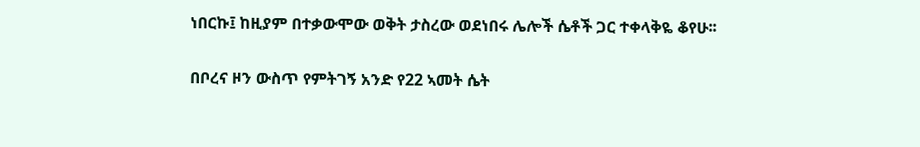ነበርኩ፤ ከዚያም በተቃውሞው ወቅት ታስረው ወደነበሩ ሌሎች ሴቶች ጋር ተቀላቅዬ ቆየሁ፡፡

በቦረና ዞን ውስጥ የምትገኝ አንድ የ22 ኣመት ሴት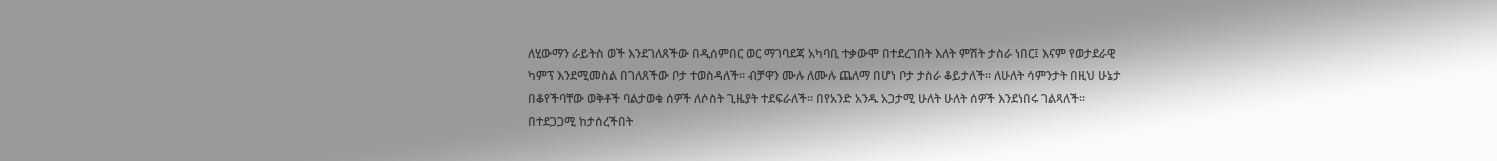ለሂውማን ራይትስ ወች እንደገለጸችው በዲሰምበር ወር ማገባደጃ አካባቢ ተቃውሞ በተደረገበት እለት ምሽት ታስራ ነበር፤ እናም የወታደራዊ ካምፕ እንደሚመስል በገለጸችው ቦታ ተወስዳለች፡፡ ብቻዋን ሙሉ ለሙሉ ጨለማ በሆነ ቦታ ታስራ ቆይታለች፡፡ ለሁለት ሳምንታት በዚህ ሁኔታ በቆየችባቸው ወቅቶች ባልታወቁ ሰዎች ለሶስት ጊዜያት ተደፍራለች፡፡ በየአንድ አንዱ አጋታሚ ሁለት ሁለት ሰዎች እንደነበሩ ገልጻለች፡፡ በተደጋጋሚ ከታሰረችበት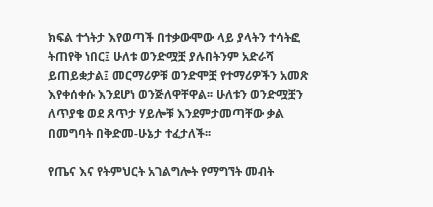ክፍል ተጎትታ እየወጣች በተቃውሞው ላይ ያላትን ተሳትፎ ትጠየቅ ነበር፤ ሁለቱ ወንድሟቿ ያሉበትንም አድራሻ ይጠይቋታል፤ መርማሪዎቹ ወንድሞቿ የተማሪዎችን አመጽ እየቀሰቀሱ እንደሆነ ወንጅለዋቸዋል፡፡ ሁለቱን ወንድሟቿን ለጥያቄ ወደ ጸጥታ ሃይሎቹ እንደምታመጣቸው ቃል በመግባት በቅድመ-ሁኔታ ተፈታለች፡፡

የጤና እና የትምህርት አገልግሎት የማግኘት መብት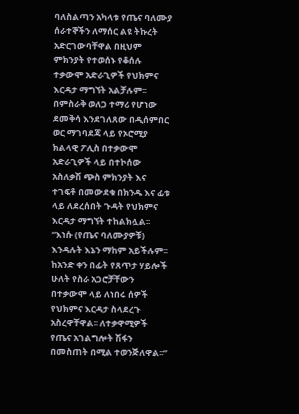ባለስልጣን አካላቱ የጤና ባለሙያ ሰራተኞችን ለማሰር ልዩ ትኩረት አድርገውባቸዋል በዚህም ምክንያት የተወሰኑ የቆሰሉ ተቃውሞ አድራጊዎች የህክምና እርዳታ ማግኘት አልቻሉም፡፡ በምስራቅ ወለጋ ተማሪ የሆነው ደመቅሳ እንደገለጸው በዲሰምበር ወር ማገባደጃ ላይ የኦሮሚያ ክልላዊ ፖሊስ በተቃውሞ አድራጊዎች ላይ በተኮሰው አስለቃሽ ጭስ ምክንያት እና ተገፍቶ በመውደቁ በክንዱ እና ፊቱ ላይ ለደረሰበት ጉዳት የህክምና እርዳታ ማግኘት ተከልክሏል፡፡ “እነሱ (የጤና ባለሙያዎቹ) እንዳሉት እኔን ማከም አይችሉም፡፡ ከአንድ ቀን በፊት የጸጥታ ሃይሎች ሁለት የስራ አጋሮቻቸውን በተቃውሞ ላይ ለነበሩ ሰዎች የህክምና እርዳታ ስላደረጉ አስረዋቸዋል፡፡ ለተቃዋሚዎች የጤና አገልግሎት ሽፋን በመስጠት በሚል ተወንጅለዋል፡፡”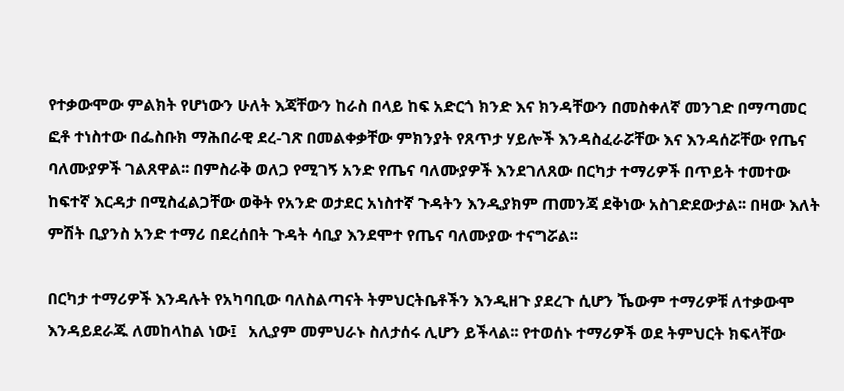የተቃውሞው ምልክት የሆነውን ሁለት እጃቸውን ከራስ በላይ ከፍ አድርጎ ክንድ እና ክንዳቸውን በመስቀለኛ መንገድ በማጣመር ፎቶ ተነስተው በፌስቡክ ማሕበራዊ ደረ-ገጽ በመልቀቃቸው ምክንያት የጸጥታ ሃይሎች እንዳስፈራሯቸው እና እንዳሰሯቸው የጤና ባለሙያዎች ገልጸዋል፡፡ በምስራቅ ወለጋ የሚገኝ አንድ የጤና ባለሙያዎች እንደገለጸው በርካታ ተማሪዎች በጥይት ተመተው ከፍተኛ እርዳታ በሚስፈልጋቸው ወቅት የአንድ ወታደር አነስተኛ ጉዳትን እንዲያክም ጠመንጃ ደቅነው አስገድደውታል፡፡ በዛው እለት ምሽት ቢያንስ አንድ ተማሪ በደረሰበት ጉዳት ሳቢያ እንደሞተ የጤና ባለሙያው ተናግሯል፡፡

በርካታ ተማሪዎች እንዳሉት የአካባቢው ባለስልጣናት ትምህርትቤቶችን እንዲዘጉ ያደረጉ ሲሆን ኼውም ተማሪዎቹ ለተቃውሞ እንዳይደራጁ ለመከላከል ነው፤   አሊያም መምህራኑ ስለታሰሩ ሊሆን ይችላል፡፡ የተወሰኑ ተማሪዎች ወደ ትምህርት ክፍላቸው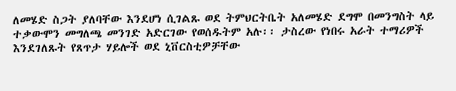ለመሄድ ስጋት ያለባቸው እንደሆነ ሲገልጹ ወደ ትምህርትቤት አለመሄድ ደግሞ በመንግስት ላይ ተቃውሞን መግለጫ መንገድ አድርገው የወሰዱትም አሉ፡፡ ታስረው የነበሩ አራት ተማሪዎች እንደገለጹት የጸጥታ ሃይሎች ወደ ኒቨርስቲዎቻቸው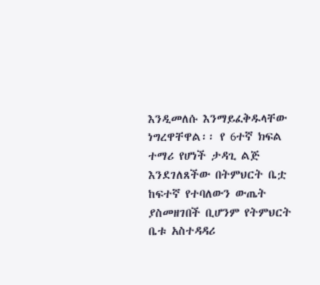እንዲመለሱ እንማይፈቅዱላቸው ነግረዋቸዋል፡፡ የ 6ተኛ ክፍል ተማሪ የሆነች ታዳጊ ልጅ እንደገለጸችው በትምህርት ቤቷ ከፍተኛ የተባለውን ውጤት ያስመዘገበች ቢሆንም የትምህርት ቤቱ አስተዳዳሪ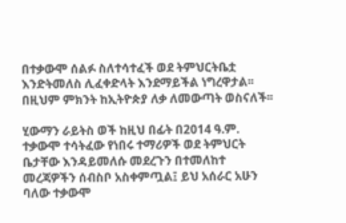በተቃውሞ ሰልፉ ስለተሳተፈች ወደ ትምህርትቤቷ እንድትመለስ ሊፈቀድላት እንደማይችል ነግረዋታል፡፡ በዚህም ምክንት ከኢትዮጵያ ለቃ ለመውጣት ወስናለች፡፡

ሂውማን ራይትስ ወች ከዚህ በፊት በ2014 ዓ.ም. ተቃውሞ ተሳትፈው የነበሩ ተማሪዎች ወደ ትምህርት ቤታቸው እንዳይመለሱ መደረጉን በተመለከተ መረጃዎችን ሰብስቦ አስቀምጧል፤ ይህ አሰራር አሁን ባለው ተቃውሞ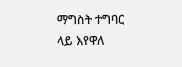ማግስት ተግባር ላይ እየዋለ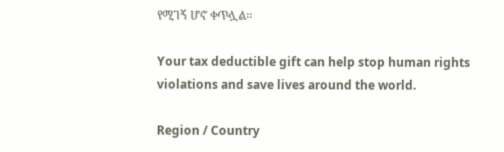የሚገኝ ሆኖ ቀጥሏል፡፡

Your tax deductible gift can help stop human rights violations and save lives around the world.

Region / Country